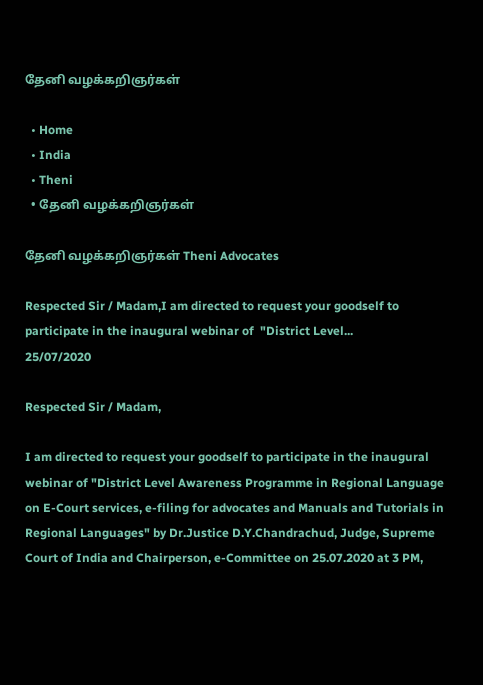தேனி வழக்கறிஞர்கள்

  • Home
  • India
  • Theni
  • தேனி வழக்கறிஞர்கள்

தேனி வழக்கறிஞர்கள் Theni Advocates

Respected Sir / Madam,I am directed to request your goodself to participate in the inaugural webinar of  "District Level...
25/07/2020

Respected Sir / Madam,

I am directed to request your goodself to participate in the inaugural webinar of "District Level Awareness Programme in Regional Language on E-Court services, e-filing for advocates and Manuals and Tutorials in Regional Languages" by Dr.Justice D.Y.Chandrachud, Judge, Supreme Court of India and Chairperson, e-Committee on 25.07.2020 at 3 PM,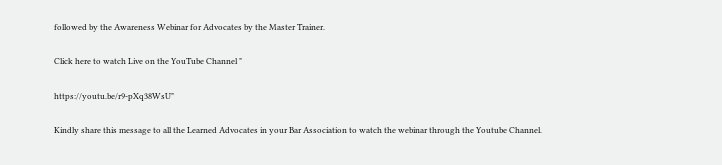followed by the Awareness Webinar for Advocates by the Master Trainer.

Click here to watch Live on the YouTube Channel "

https://youtu.be/r9-pXq38WsU"

Kindly share this message to all the Learned Advocates in your Bar Association to watch the webinar through the Youtube Channel.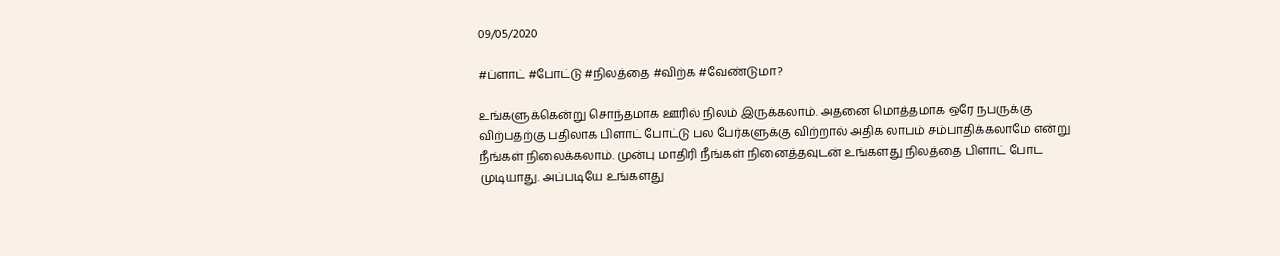09/05/2020

#ப்ளாட் #போட்டு #நிலத்தை #விற்க #வேண்டுமா?

உங்களுக்கென்று சொந்தமாக ஊரில் நிலம் இருக்கலாம். அதனை மொத்தமாக ஒரே நபருக்கு விற்பதற்கு பதிலாக பிளாட் போட்டு பல பேர்களுக்கு விற்றால் அதிக லாபம் சம்பாதிக்கலாமே என்று நீங்கள் நிலைக்கலாம். முன்பு மாதிரி நீங்கள் நினைத்தவுடன் உங்களது நிலத்தை பிளாட் போட முடியாது. அப்படியே உங்களது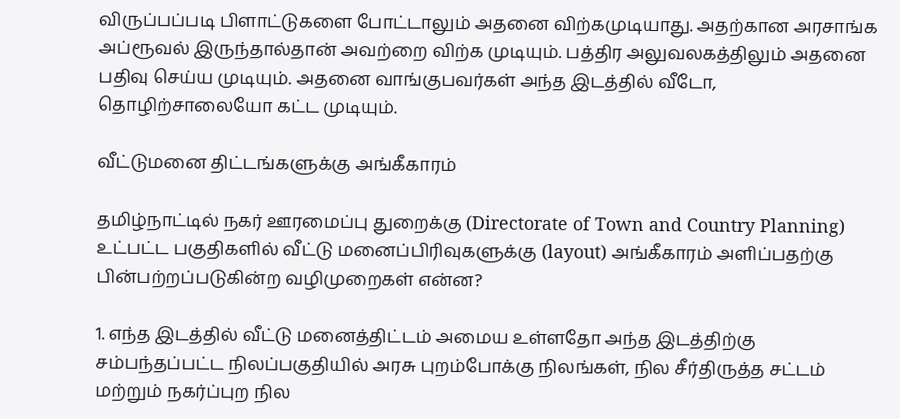விருப்பப்படி பிளாட்டுகளை போட்டாலும் அதனை விற்கமுடியாது. அதற்கான அரசாங்க அப்ரூவல் இருந்தால்தான் அவற்றை விற்க முடியும். பத்திர அலுவலகத்திலும் அதனை பதிவு செய்ய முடியும். அதனை வாங்குபவர்கள் அந்த இடத்தில் வீடோ, தொழிற்சாலையோ கட்ட முடியும்.

வீட்டுமனை திட்டங்களுக்கு அங்கீகாரம்

தமிழ்நாட்டில் நகர் ஊரமைப்பு துறைக்கு (Directorate of Town and Country Planning) உட்பட்ட பகுதிகளில் வீட்டு மனைப்பிரிவுகளுக்கு (layout) அங்கீகாரம் அளிப்பதற்கு பின்பற்றப்படுகின்ற வழிமுறைகள் என்ன?

1. எந்த இடத்தில் வீட்டு மனைத்திட்டம் அமைய உள்ளதோ அந்த இடத்திற்கு சம்பந்தப்பட்ட நிலப்பகுதியில் அரசு புறம்போக்கு நிலங்கள், நில சீர்திருத்த சட்டம் மற்றும் நகர்ப்புற நில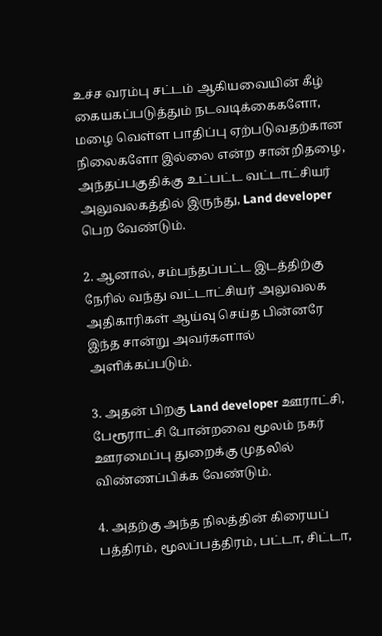உச்ச வரம்பு சட்டம் ஆகியவையின் கீழ் கையகப்படுத்தும் நடவடிக்கைகளோ, மழை வெள்ள பாதிப்பு ஏற்படுவதற்கான நிலைகளோ இல்லை என்ற சான்றிதழை, அந்தப்பகுதிக்கு உட்பட்ட வட்டாட்சியர் அலுவலகத்தில் இருந்து, Land developer பெற வேண்டும்.

2. ஆனால், சம்பந்தப்பட்ட இடத்திற்கு நேரில் வந்து வட்டாட்சியர் அலுவலக அதிகாரிகள் ஆய்வு செய்த பின்னரே இந்த சான்று அவர்களால் அளிக்கப்படும்.

3. அதன் பிறகு Land developer ஊராட்சி, பேரூராட்சி போன்றவை மூலம் நகர் ஊரமைப்பு துறைக்கு முதலில் விண்ணப்பிக்க வேண்டும்.

4. அதற்கு அந்த நிலத்தின் கிரையப் பத்திரம், மூலப்பத்திரம், பட்டா, சிட்டா,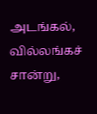அடங்கல், வில்லங்கச் சான்று,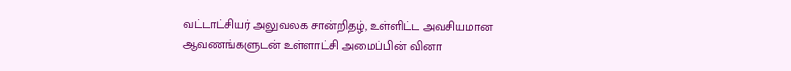வட்டாட்சியர் அலுவலக சான்றிதழ், உள்ளிட்ட அவசியமான ஆவணங்களுடன் உள்ளாட்சி அமைப்பின் வினா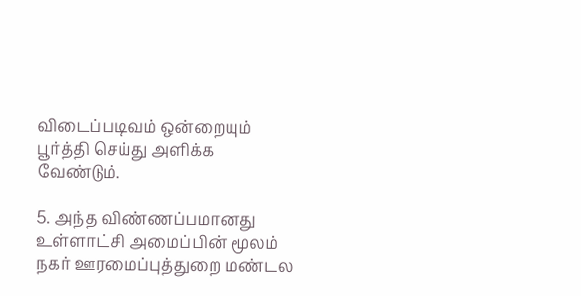விடைப்படிவம் ஒன்றையும் பூர்த்தி செய்து அளிக்க வேண்டும்.

5. அந்த விண்ணப்பமானது உள்ளாட்சி அமைப்பின் மூலம் நகர் ஊரமைப்புத்துறை மண்டல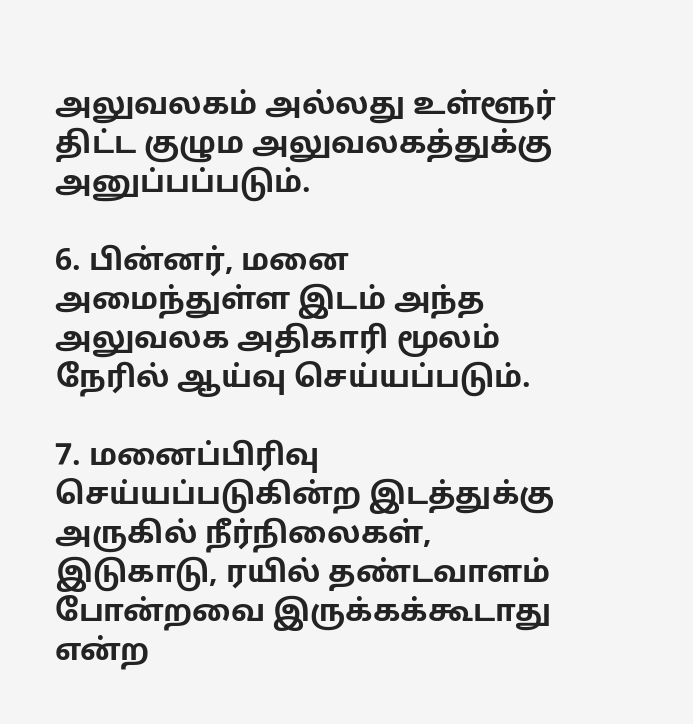அலுவலகம் அல்லது உள்ளூர் திட்ட குழும அலுவலகத்துக்கு அனுப்பப்படும்.

6. பின்னர், மனை அமைந்துள்ள இடம் அந்த அலுவலக அதிகாரி மூலம் நேரில் ஆய்வு செய்யப்படும்.

7. மனைப்பிரிவு செய்யப்படுகின்ற இடத்துக்கு அருகில் நீர்நிலைகள், இடுகாடு, ரயில் தண்டவாளம் போன்றவை இருக்கக்கூடாது என்ற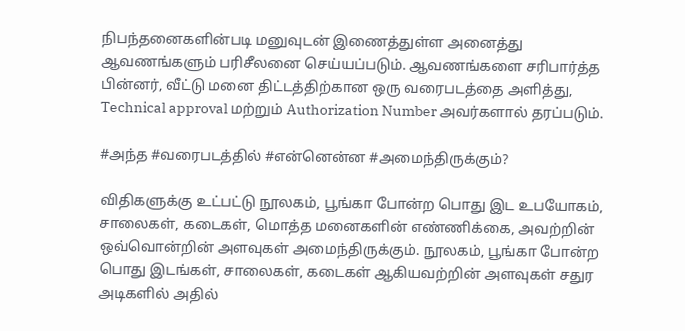நிபந்தனைகளின்படி மனுவுடன் இணைத்துள்ள அனைத்து ஆவணங்களும் பரிசீலனை செய்யப்படும். ஆவணங்களை சரிபார்த்த பின்னர், வீட்டு மனை திட்டத்திற்கான ஒரு வரைபடத்தை அளித்து, Technical approval மற்றும் Authorization Number அவர்களால் தரப்படும்.

#அந்த #வரைபடத்தில் #என்னென்ன #அமைந்திருக்கும்?

விதிகளுக்கு உட்பட்டு நூலகம், பூங்கா போன்ற பொது இட உபயோகம், சாலைகள், கடைகள், மொத்த மனைகளின் எண்ணிக்கை, அவற்றின் ஒவ்வொன்றின் அளவுகள் அமைந்திருக்கும். நூலகம், பூங்கா போன்ற பொது இடங்கள், சாலைகள், கடைகள் ஆகியவற்றின் அளவுகள் சதுர அடிகளில் அதில்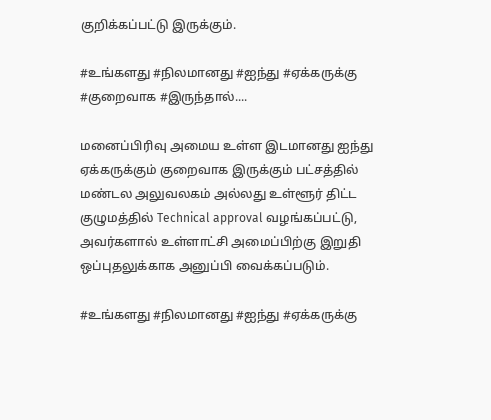குறிக்கப்பட்டு இருக்கும்.

#உங்களது #நிலமானது #ஐந்து #ஏக்கருக்கு #குறைவாக #இருந்தால்....

மனைப்பிரிவு அமைய உள்ள இடமானது ஐந்து ஏக்கருக்கும் குறைவாக இருக்கும் பட்சத்தில் மண்டல அலுவலகம் அல்லது உள்ளூர் திட்ட குழுமத்தில் Technical approval வழங்கப்பட்டு, அவர்களால் உள்ளாட்சி அமைப்பிற்கு இறுதி ஒப்புதலுக்காக அனுப்பி வைக்கப்படும்.

#உங்களது #நிலமானது #ஐந்து #ஏக்கருக்கு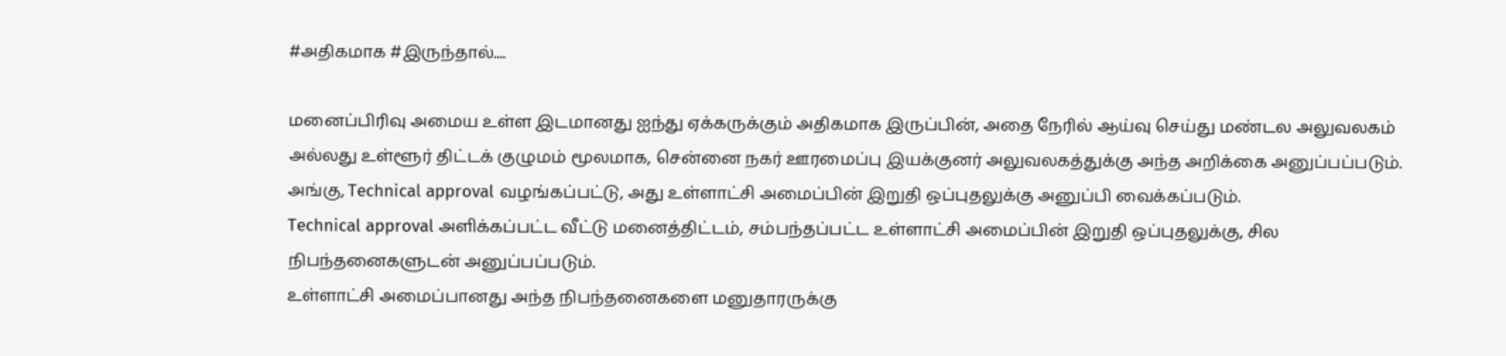#அதிகமாக #இருந்தால்....

மனைப்பிரிவு அமைய உள்ள இடமானது ஐந்து ஏக்கருக்கும் அதிகமாக இருப்பின், அதை நேரில் ஆய்வு செய்து மண்டல அலுவலகம் அல்லது உள்ளூர் திட்டக் குழுமம் மூலமாக, சென்னை நகர் ஊரமைப்பு இயக்குனர் அலுவலகத்துக்கு அந்த அறிக்கை அனுப்பப்படும்.
அங்கு, Technical approval வழங்கப்பட்டு, அது உள்ளாட்சி அமைப்பின் இறுதி ஒப்புதலுக்கு அனுப்பி வைக்கப்படும்.
Technical approval அளிக்கப்பட்ட வீட்டு மனைத்திட்டம், சம்பந்தப்பட்ட உள்ளாட்சி அமைப்பின் இறுதி ஒப்புதலுக்கு, சில நிபந்தனைகளுடன் அனுப்பப்படும்.
உள்ளாட்சி அமைப்பானது அந்த நிபந்தனைகளை மனுதாரருக்கு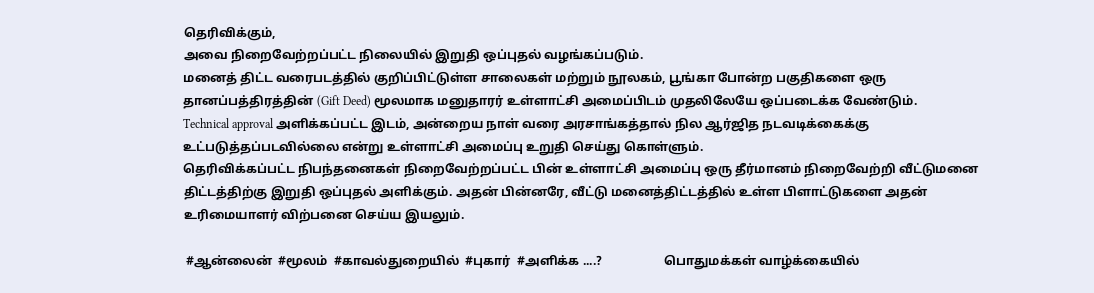தெரிவிக்கும்,
அவை நிறைவேற்றப்பட்ட நிலையில் இறுதி ஒப்புதல் வழங்கப்படும்.
மனைத் திட்ட வரைபடத்தில் குறிப்பிட்டுள்ள சாலைகள் மற்றும் நூலகம், பூங்கா போன்ற பகுதிகளை ஒரு தானப்பத்திரத்தின் (Gift Deed) மூலமாக மனுதாரர் உள்ளாட்சி அமைப்பிடம் முதலிலேயே ஒப்படைக்க வேண்டும்.
Technical approval அளிக்கப்பட்ட இடம், அன்றைய நாள் வரை அரசாங்கத்தால் நில ஆர்ஜித நடவடிக்கைக்கு உட்படுத்தப்படவில்லை என்று உள்ளாட்சி அமைப்பு உறுதி செய்து கொள்ளும்.
தெரிவிக்கப்பட்ட நிபந்தனைகள் நிறைவேற்றப்பட்ட பின் உள்ளாட்சி அமைப்பு ஒரு தீர்மானம் நிறைவேற்றி வீட்டுமனை திட்டத்திற்கு இறுதி ஒப்புதல் அளிக்கும். அதன் பின்னரே, வீட்டு மனைத்திட்டத்தில் உள்ள பிளாட்டுகளை அதன் உரிமையாளர் விற்பனை செய்ய இயலும்.

 #ஆன்லைன்  #மூலம்  #காவல்துறையில்  #புகார்  #அளிக்க ....?                    பொதுமக்கள் வாழ்க்கையில்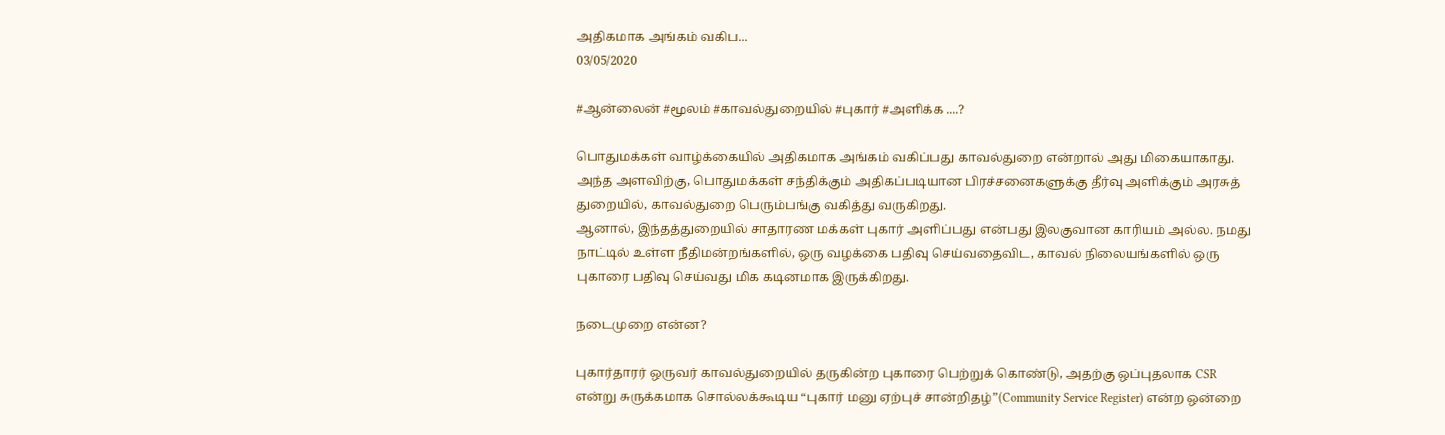அதிகமாக அங்கம் வகிப...
03/05/2020

#ஆன்லைன் #மூலம் #காவல்துறையில் #புகார் #அளிக்க ....?

பொதுமக்கள் வாழ்க்கையில் அதிகமாக அங்கம் வகிப்பது காவல்துறை என்றால் அது மிகையாகாது. அந்த அளவிற்கு, பொதுமக்கள் சந்திக்கும் அதிகப்படியான பிரச்சனைகளுக்கு தீர்வு அளிக்கும் அரசுத் துறையில், காவல்துறை பெரும்பங்கு வகித்து வருகிறது.
ஆனால், இந்தத்துறையில் சாதாரண மக்கள் புகார் அளிப்பது என்பது இலகுவான காரியம் அல்ல. நமது நாட்டில் உள்ள நீதிமன்றங்களில், ஒரு வழக்கை பதிவு செய்வதைவிட, காவல் நிலையங்களில் ஒரு புகாரை பதிவு செய்வது மிக கடினமாக இருக்கிறது.

நடைமுறை என்ன?

புகார்தாரர் ஒருவர் காவல்துறையில் தருகின்ற புகாரை பெற்றுக் கொண்டு, அதற்கு ஒப்புதலாக CSR என்று சுருக்கமாக சொல்லக்கூடிய “புகார் மனு ஏற்புச் சான்றிதழ்”(Community Service Register) என்ற ஒன்றை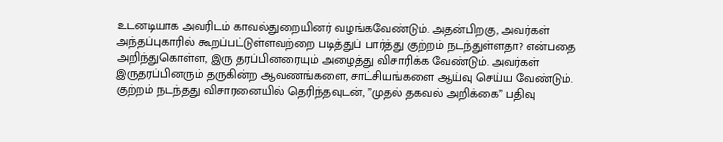உடனடியாக அவரிடம் காவல்துறையினர் வழங்கவேண்டும். அதன்பிறகு, அவர்கள் அந்தப்புகாரில் கூறப்பட்டுள்ளவற்றை படித்துப் பார்த்து குற்றம் நடந்துள்ளதா? என்பதை அறிந்துகொள்ள, இரு தரப்பினரையும் அழைத்து விசாரிக்க வேண்டும். அவர்கள் இருதரப்பினரும் தருகின்ற ஆவணங்களை, சாட்சியங்களை ஆய்வு செய்ய வேண்டும். குற்றம் நடந்தது விசாரனையில் தெரிந்தவுடன், ”முதல் தகவல் அறிக்கை” பதிவு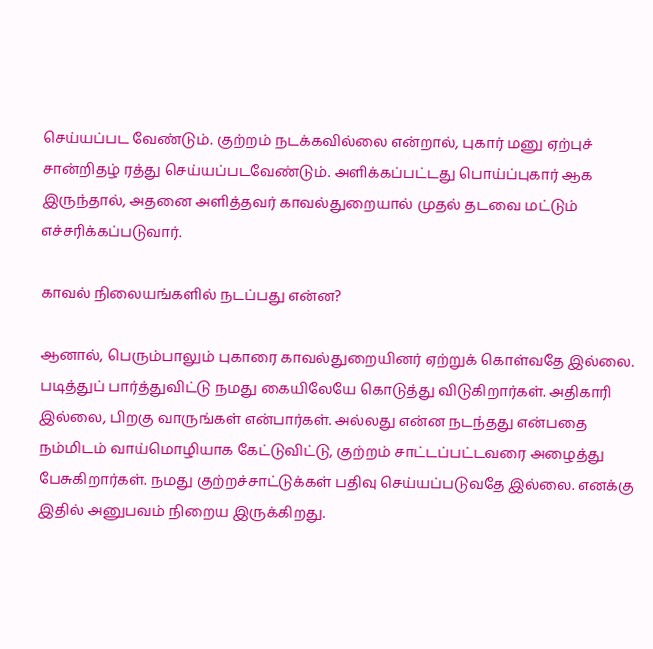செய்யப்பட வேண்டும். குற்றம் நடக்கவில்லை என்றால், புகார் மனு ஏற்புச் சான்றிதழ் ரத்து செய்யப்படவேண்டும். அளிக்கப்பட்டது பொய்ப்புகார் ஆக இருந்தால், அதனை அளித்தவர் காவல்துறையால் முதல் தடவை மட்டும் எச்சரிக்கப்படுவார்.

காவல் நிலையங்களில் நடப்பது என்ன?

ஆனால், பெரும்பாலும் புகாரை காவல்துறையினர் ஏற்றுக் கொள்வதே இல்லை. படித்துப் பார்த்துவிட்டு நமது கையிலேயே கொடுத்து விடுகிறார்கள். அதிகாரி இல்லை, பிறகு வாருங்கள் என்பார்கள். அல்லது என்ன நடந்தது என்பதை நம்மிடம் வாய்மொழியாக கேட்டுவிட்டு, குற்றம் சாட்டப்பட்டவரை அழைத்து பேசுகிறார்கள். நமது குற்றச்சாட்டுக்கள் பதிவு செய்யப்படுவதே இல்லை. எனக்கு இதில் அனுபவம் நிறைய இருக்கிறது.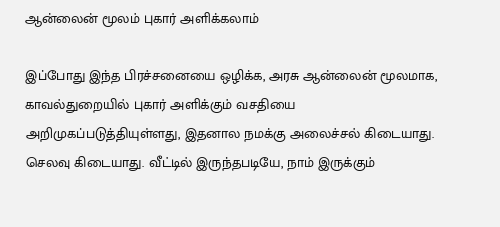ஆன்லைன் மூலம் புகார் அளிக்கலாம்

இப்போது இந்த பிரச்சனையை ஒழிக்க, அரசு ஆன்லைன் மூலமாக, காவல்துறையில் புகார் அளிக்கும் வசதியை அறிமுகப்படுத்தியுள்ளது, இதனால நமக்கு அலைச்சல் கிடையாது. செலவு கிடையாது. வீட்டில் இருந்தபடியே, நாம் இருக்கும்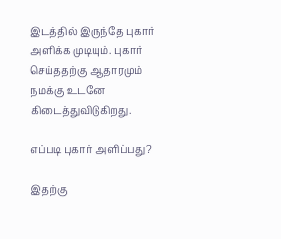இடத்தில் இருந்தே புகார் அளிக்க முடியும். புகார் செய்ததற்கு ஆதாரமும் நமக்கு உடனே கிடைத்துவிடுகிறது.

எப்படி புகார் அளிப்பது?

இதற்கு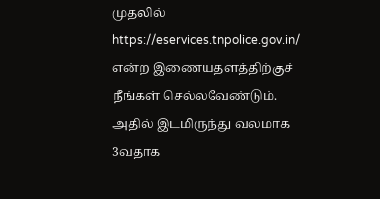முதலில் https://eservices.tnpolice.gov.in/
என்ற இணையதளத்திற்குச் நீங்கள் செல்லவேண்டும். அதில் இடமிருந்து வலமாக 3வதாக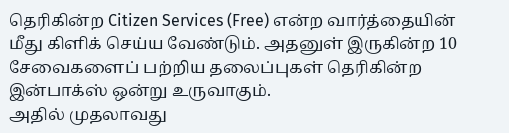தெரிகின்ற Citizen Services (Free) என்ற வார்த்தையின் மீது கிளிக் செய்ய வேண்டும். அதனுள் இருகின்ற 10 சேவைகளைப் பற்றிய தலைப்புகள் தெரிகின்ற இன்பாக்ஸ் ஒன்று உருவாகும்.
அதில் முதலாவது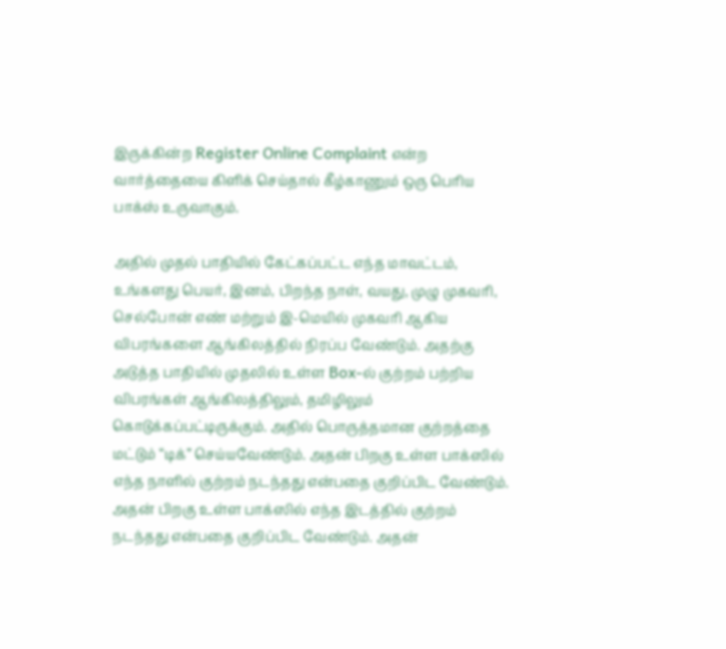இருக்கின்ற Register Online Complaint என்ற வார்த்தையை கிளிக் செய்தால் கீழ்காணும் ஒரு பெரிய பாக்ஸ் உருவாகும்.

அதில் முதல் பாதியில் கேட்கப்பட்ட எந்த மாவட்டம், உங்களது பெயர், இனம், பிறந்த நாள், வயது, முழு முகவரி, செல்போன் எண் மற்றும் இ-மெயில் முகவரி ஆகிய விபரங்களை ஆங்கிலத்தில் நிரப்ப வேண்டும். அதற்கு அடுத்த பாதியில் முதலில் உள்ள Box-ல் குற்றம் பற்றிய விபரங்கள் ஆங்கிலத்திலும், தமிழிலும் கொடுக்கப்பட்டிருக்கும். அதில் பொருத்தமான குற்றத்தை மட்டும் “டிக்” செய்யவேண்டும். அதன் பிறகு உள்ள பாக்ஸில் எந்த நாளில் குற்றம் நடந்தது என்பதை குறிப்பிட வேண்டும். அதன் பிறகு உள்ள பாக்ஸில் எந்த இடத்தில் குற்றம் நடந்தது என்பதை குறிப்பிட வேண்டும். அதன்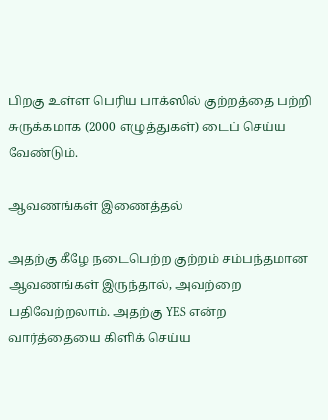பிறகு உள்ள பெரிய பாக்ஸில் குற்றத்தை பற்றி சுருக்கமாக (2000 எழுத்துகள்) டைப் செய்ய வேண்டும்.

ஆவணங்கள் இணைத்தல்

அதற்கு கீழே நடைபெற்ற குற்றம் சம்பந்தமான ஆவணங்கள் இருந்தால், அவற்றை பதிவேற்றலாம். அதற்கு YES என்ற வார்த்தையை கிளிக் செய்ய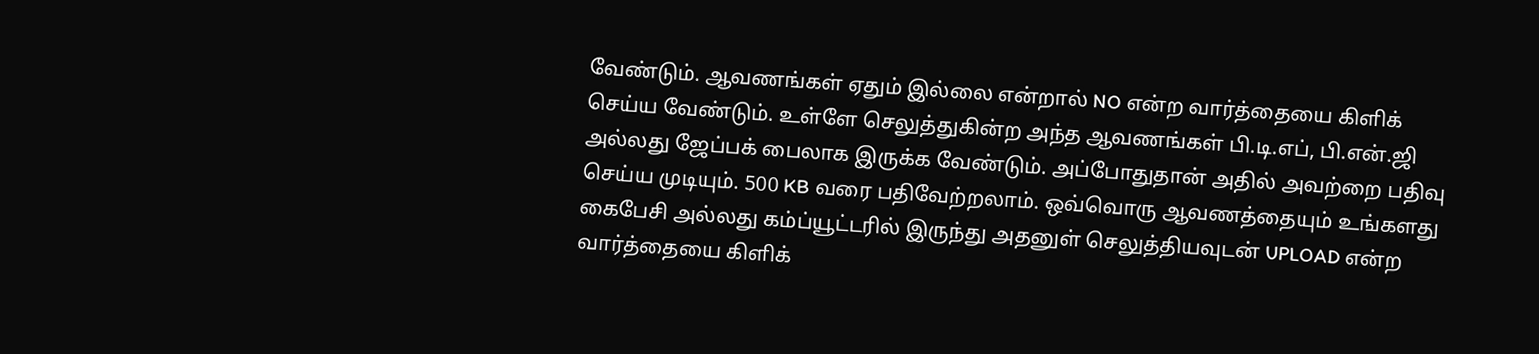வேண்டும். ஆவணங்கள் ஏதும் இல்லை என்றால் NO என்ற வார்த்தையை கிளிக் செய்ய வேண்டும். உள்ளே செலுத்துகின்ற அந்த ஆவணங்கள் பி.டி.எப், பி.என்.ஜி அல்லது ஜேப்பக் பைலாக இருக்க வேண்டும். அப்போதுதான் அதில் அவற்றை பதிவு செய்ய முடியும். 500 KB வரை பதிவேற்றலாம். ஒவ்வொரு ஆவணத்தையும் உங்களது கைபேசி அல்லது கம்ப்யூட்டரில் இருந்து அதனுள் செலுத்தியவுடன் UPLOAD என்ற வார்த்தையை கிளிக்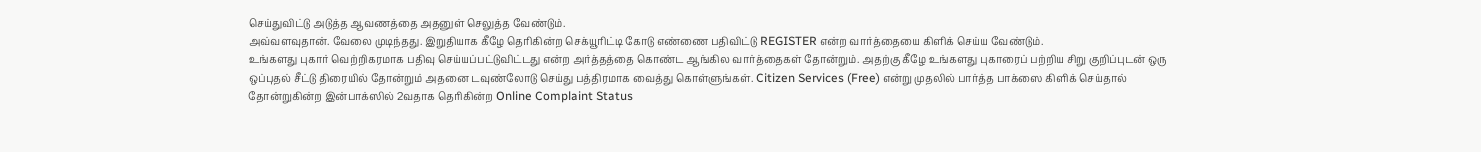செய்துவிட்டு அடுத்த ஆவணத்தை அதனுள் செலுத்த வேண்டும்.
அவ்வளவுதான். வேலை முடிந்தது. இறுதியாக கீழே தெரிகின்ற செக்யூரிட்டி கோடு எண்ணை பதிவிட்டு REGISTER என்ற வார்த்தையை கிளிக் செய்ய வேண்டும்.
உங்களது புகார் வெற்றிகரமாக பதிவு செய்யப்பட்டுவிட்டது என்ற அர்த்தத்தை கொண்ட ஆங்கில வார்த்தைகள் தோன்றும். அதற்கு கீழே உங்களது புகாரைப் பற்றிய சிறு குறிப்புடன் ஒரு ஒப்புதல் சீட்டு திரையில் தோன்றும் அதனை டவுண்லோடு செய்து பத்திரமாக வைத்து கொள்ளுங்கள். Citizen Services (Free) என்று முதலில் பார்த்த பாக்ஸை கிளிக் செய்தால் தோன்றுகின்ற இன்பாக்ஸில் 2வதாக தெரிகின்ற Online Complaint Status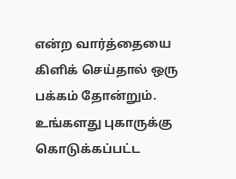என்ற வார்த்தையை கிளிக் செய்தால் ஒரு பக்கம் தோன்றும். உங்களது புகாருக்கு கொடுக்கப்பட்ட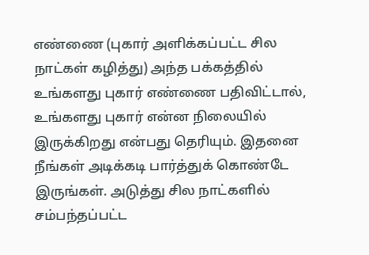எண்ணை (புகார் அளிக்கப்பட்ட சில நாட்கள் கழித்து) அந்த பக்கத்தில் உங்களது புகார் எண்ணை பதிவிட்டால், உங்களது புகார் என்ன நிலையில் இருக்கிறது என்பது தெரியும். இதனை நீங்கள் அடிக்கடி பார்த்துக் கொண்டே இருங்கள். அடுத்து சில நாட்களில் சம்பந்தப்பட்ட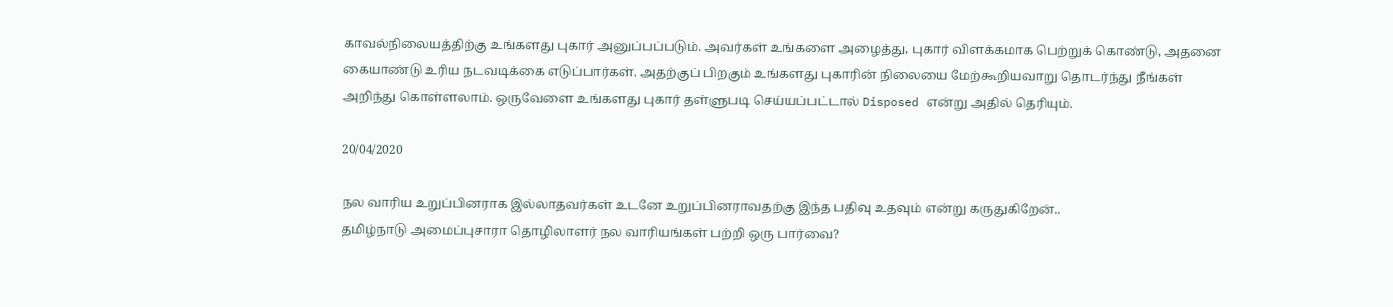காவல்நிலையத்திற்கு உங்களது புகார் அனுப்பப்படும். அவர்கள் உங்களை அழைத்து, புகார் விளக்கமாக பெற்றுக் கொண்டு, அதனை கையாண்டு உரிய நடவடிக்கை எடுப்பார்கள். அதற்குப் பிறகும் உங்களது புகாரின் நிலையை மேற்கூறியவாறு தொடர்ந்து நீங்கள் அறிந்து கொள்ளலாம். ஒருவேளை உங்களது புகார் தள்ளுபடி செய்யப்பட்டால் Disposed என்று அதில் தெரியும்.

20/04/2020

நல வாரிய உறுப்பினராக இல்லாதவர்கள் உடனே உறுப்பினராவதற்கு இந்த பதிவு உதவும் என்று கருதுகிறேன்..
தமிழ்நாடு அமைப்புசாரா தொழிலாளர் நல வாரியங்கள் பற்றி ஒரு பார்வை?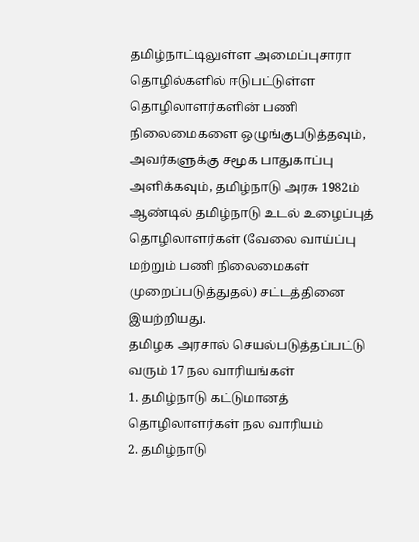தமிழ்நாட்டிலுள்ள அமைப்புசாரா தொழில்களில் ஈடுபட்டுள்ள தொழிலாளர்களின் பணி நிலைமைகளை ஒழுங்குபடுத்தவும், அவர்களுக்கு சமூக பாதுகாப்பு அளிக்கவும், தமிழ்நாடு அரசு 1982ம் ஆண்டில் தமிழ்நாடு உடல் உழைப்புத் தொழிலாளர்கள் (வேலை வாய்ப்பு மற்றும் பணி நிலைமைகள் முறைப்படுத்துதல்) சட்டத்தினை இயற்றியது.
தமிழக அரசால் செயல்படுத்தப்பட்டு வரும் 17 நல வாரியங்கள்
1. தமிழ்நாடு கட்டுமானத் தொழிலாளர்கள் நல வாரியம்
2. தமிழ்நாடு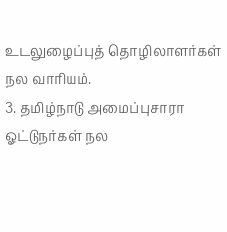உடலுழைப்புத் தொழிலாளர்கள் நல வாரியம்.
3. தமிழ்நாடு அமைப்புசாரா ஓட்டுநர்கள் நல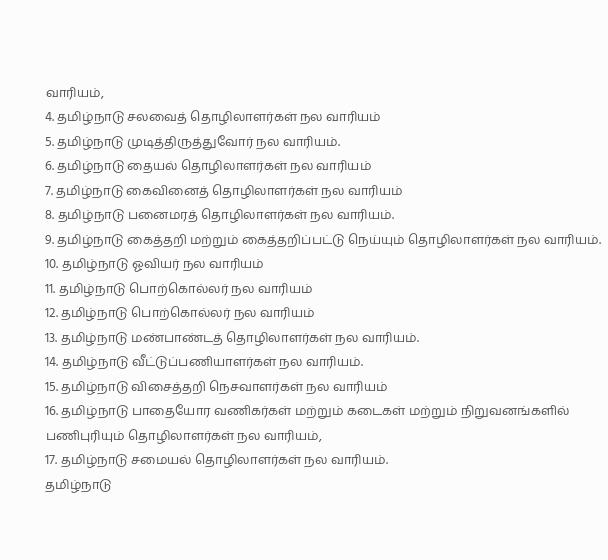வாரியம்,
4. தமிழ்நாடு சலவைத் தொழிலாளர்கள் நல வாரியம்
5. தமிழ்நாடு முடித்திருத்துவோர் நல வாரியம்.
6. தமிழ்நாடு தையல் தொழிலாளர்கள் நல வாரியம்
7. தமிழ்நாடு கைவினைத் தொழிலாளர்கள் நல வாரியம்
8. தமிழ்நாடு பனைமரத் தொழிலாளர்கள் நல வாரியம்.
9. தமிழ்நாடு கைத்தறி மற்றும் கைத்தறிப்பட்டு நெய்யும் தொழிலாளர்கள் நல வாரியம்.
10. தமிழ்நாடு ஓவியர் நல வாரியம்
11. தமிழ்நாடு பொற்கொல்லர் நல வாரியம்
12. தமிழ்நாடு பொற்கொல்லர் நல வாரியம்
13. தமிழ்நாடு மண்பாண்டத் தொழிலாளர்கள் நல வாரியம்.
14. தமிழ்நாடு வீட்டுப்பணியாளர்கள் நல வாரியம்.
15. தமிழ்நாடு விசைத்தறி நெசவாளர்கள் நல வாரியம்
16. தமிழ்நாடு பாதையோர வணிகர்கள் மற்றும் கடைகள் மற்றும் நிறுவனங்களில் பணிபுரியும் தொழிலாளர்கள் நல வாரியம்,
17. தமிழ்நாடு சமையல் தொழிலாளர்கள் நல வாரியம்.
தமிழ்நாடு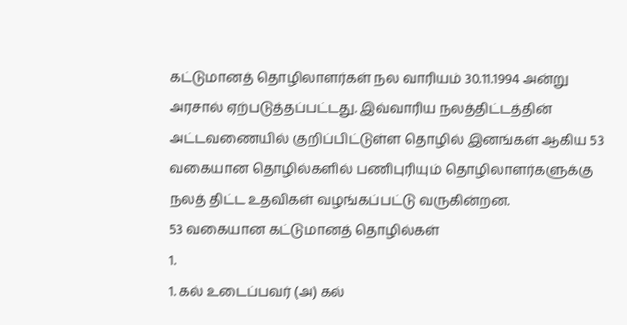கட்டுமானத் தொழிலாளர்கள் நல வாரியம் 30.11.1994 அன்று அரசால் ஏற்படுத்தப்பட்டது. இவ்வாரிய நலத்திட்டத்தின் அட்டவணையில் குறிப்பிட்டுள்ள தொழில் இனங்கள் ஆகிய 53 வகையான தொழில்களில் பணிபுரியும் தொழிலாளர்களுக்கு நலத் திட்ட உதவிகள் வழங்கப்பட்டு வருகின்றன.
53 வகையான கட்டுமானத் தொழில்கள்
1.
1. கல் உடைப்பவர் (அ) கல்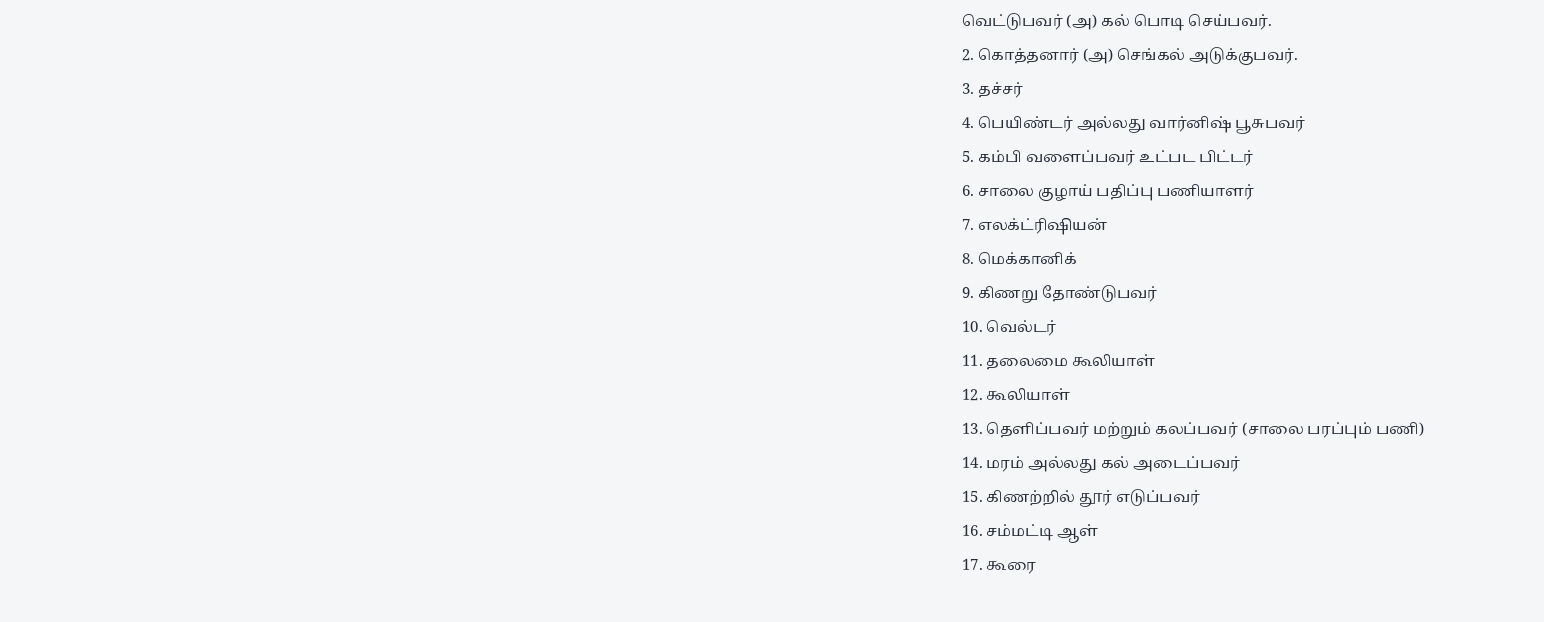வெட்டுபவர் (அ) கல் பொடி செய்பவர்.
2. கொத்தனார் (அ) செங்கல் அடுக்குபவர்.
3. தச்சர்
4. பெயிண்டர் அல்லது வார்னிஷ் பூசுபவர்
5. கம்பி வளைப்பவர் உட்பட பிட்டர்
6. சாலை குழாய் பதிப்பு பணியாளர்
7. எலக்ட்ரிஷியன்
8. மெக்கானிக்
9. கிணறு தோண்டுபவர்
10. வெல்டர்
11. தலைமை கூலியாள்
12. கூலியாள்
13. தெளிப்பவர் மற்றும் கலப்பவர் (சாலை பரப்பும் பணி)
14. மரம் அல்லது கல் அடைப்பவர்
15. கிணற்றில் தூர் எடுப்பவர்
16. சம்மட்டி ஆள்
17. கூரை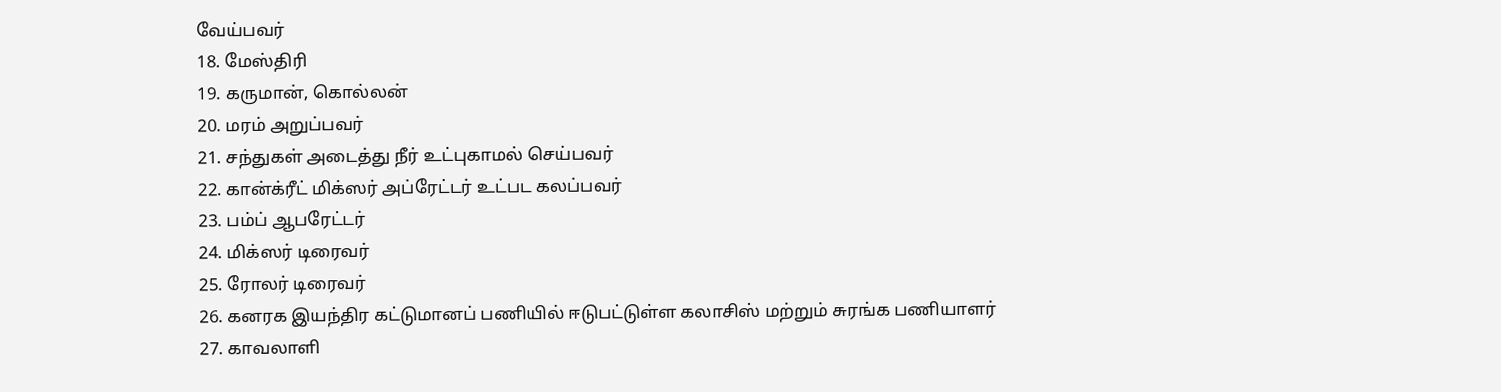வேய்பவர்
18. மேஸ்திரி
19. கருமான், கொல்லன்
20. மரம் அறுப்பவர்
21. சந்துகள் அடைத்து நீர் உட்புகாமல் செய்பவர்
22. கான்க்ரீட் மிக்ஸர் அப்ரேட்டர் உட்பட கலப்பவர்
23. பம்ப் ஆபரேட்டர்
24. மிக்ஸர் டிரைவர்
25. ரோலர் டிரைவர்
26. கனரக இயந்திர கட்டுமானப் பணியில் ஈடுபட்டுள்ள கலாசிஸ் மற்றும் சுரங்க பணியாளர்
27. காவலாளி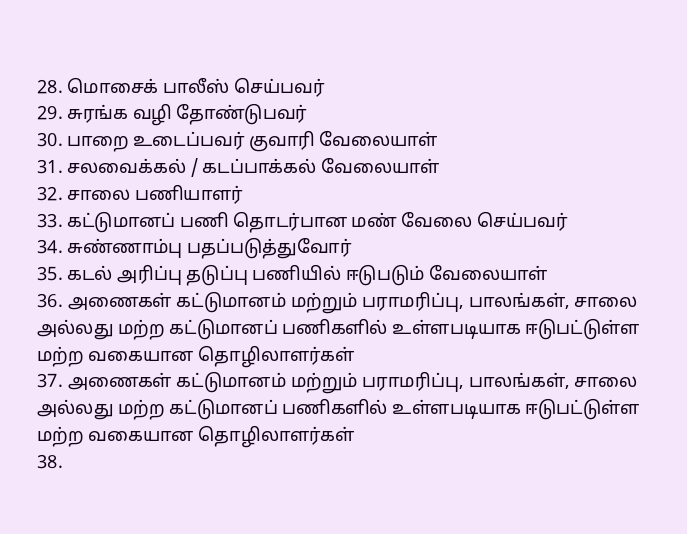28. மொசைக் பாலீஸ் செய்பவர்
29. சுரங்க வழி தோண்டுபவர்
30. பாறை உடைப்பவர் குவாரி வேலையாள்
31. சலவைக்கல் / கடப்பாக்கல் வேலையாள்
32. சாலை பணியாளர்
33. கட்டுமானப் பணி தொடர்பான மண் வேலை செய்பவர்
34. சுண்ணாம்பு பதப்படுத்துவோர்
35. கடல் அரிப்பு தடுப்பு பணியில் ஈடுபடும் வேலையாள்
36. அணைகள் கட்டுமானம் மற்றும் பராமரிப்பு, பாலங்கள், சாலை அல்லது மற்ற கட்டுமானப் பணிகளில் உள்ளபடியாக ஈடுபட்டுள்ள மற்ற வகையான தொழிலாளர்கள்
37. அணைகள் கட்டுமானம் மற்றும் பராமரிப்பு, பாலங்கள், சாலை அல்லது மற்ற கட்டுமானப் பணிகளில் உள்ளபடியாக ஈடுபட்டுள்ள மற்ற வகையான தொழிலாளர்கள்
38.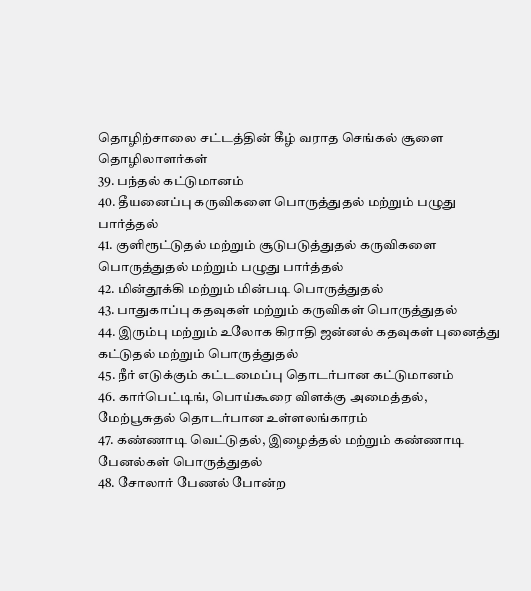தொழிற்சாலை சட்டத்தின் கீழ் வராத செங்கல் சூளை தொழிலாளர்கள்
39. பந்தல் கட்டுமானம்
40. தீயனைப்பு கருவிகளை பொருத்துதல் மற்றும் பழுது பார்த்தல்
41. குளிரூட்டுதல் மற்றும் சூடுபடுத்துதல் கருவிகளை பொருத்துதல் மற்றும் பழுது பார்த்தல்
42. மின்தூக்கி மற்றும் மின்படி பொருத்துதல்
43. பாதுகாப்பு கதவுகள் மற்றும் கருவிகள் பொருத்துதல்
44. இரும்பு மற்றும் உலோக கிராதி ஜன்னல் கதவுகள் புனைத்து கட்டுதல் மற்றும் பொருத்துதல்
45. நீர் எடுக்கும் கட்டமைப்பு தொடர்பான கட்டுமானம்
46. கார்பெட்டிங், பொய்கூரை விளக்கு அமைத்தல், மேற்பூசுதல் தொடர்பான உள்ளலங்காரம்
47. கண்ணாடி வெட்டுதல், இழைத்தல் மற்றும் கண்ணாடி பேனல்கள் பொருத்துதல்
48. சோலார் பேணல் போன்ற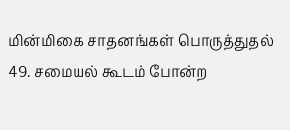மின்மிகை சாதனங்கள் பொருத்துதல்
49. சமையல் கூடம் போன்ற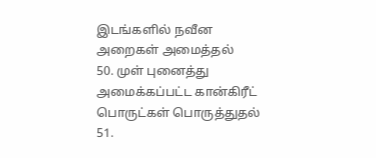இடங்களில் நவீன அறைகள் அமைத்தல்
50. முள் புனைத்து அமைக்கப்பட்ட கான்கிரீட் பொருட்கள் பொருத்துதல்
51.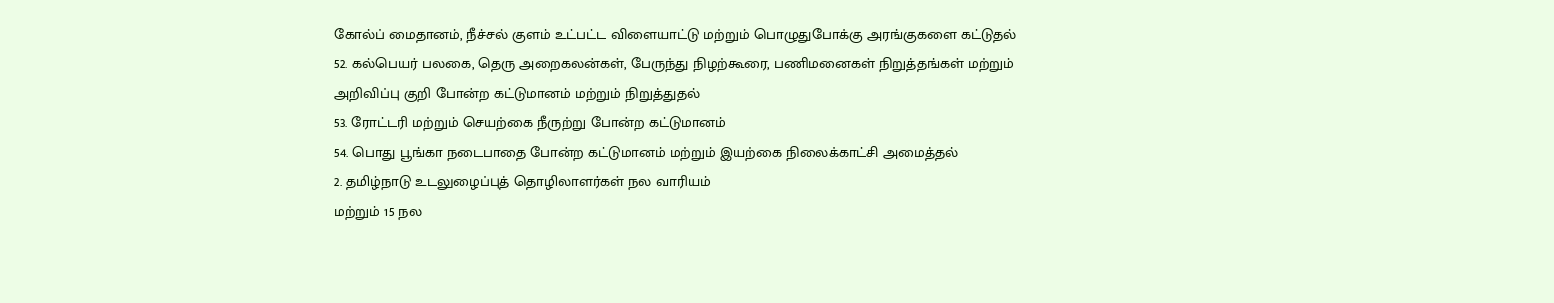கோல்ப் மைதானம், நீச்சல் குளம் உட்பட்ட விளையாட்டு மற்றும் பொழுதுபோக்கு அரங்குகளை கட்டுதல்
52. கல்பெயர் பலகை, தெரு அறைகலன்கள், பேருந்து நிழற்கூரை, பணிமனைகள் நிறுத்தங்கள் மற்றும் அறிவிப்பு குறி போன்ற கட்டுமானம் மற்றும் நிறுத்துதல்
53. ரோட்டரி மற்றும் செயற்கை நீருற்று போன்ற கட்டுமானம்
54. பொது பூங்கா நடைபாதை போன்ற கட்டுமானம் மற்றும் இயற்கை நிலைக்காட்சி அமைத்தல்
2. தமிழ்நாடு உடலுழைப்புத் தொழிலாளர்கள் நல வாரியம்
மற்றும் 15 நல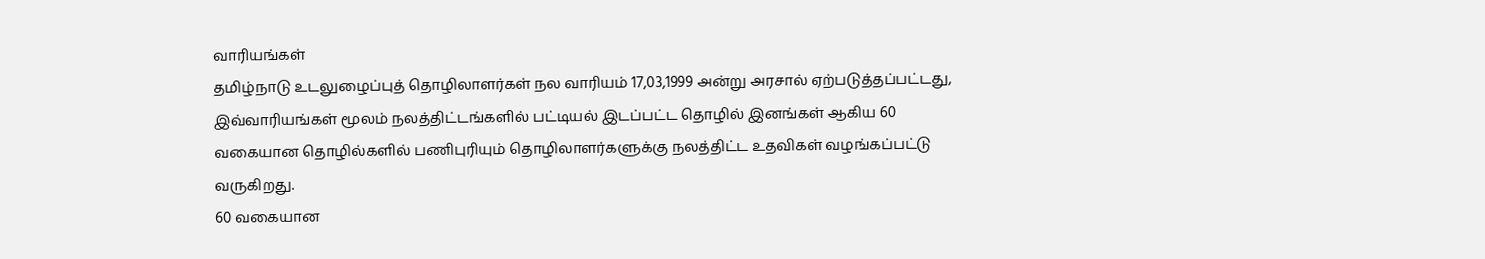வாரியங்கள்
தமிழ்நாடு உடலுழைப்புத் தொழிலாளர்கள் நல வாரியம் 17,03,1999 அன்று அரசால் ஏற்படுத்தப்பட்டது, இவ்வாரியங்கள் மூலம் நலத்திட்டங்களில் பட்டியல் இடப்பட்ட தொழில் இனங்கள் ஆகிய 60 வகையான தொழில்களில் பணிபுரியும் தொழிலாளர்களுக்கு நலத்திட்ட உதவிகள் வழங்கப்பட்டு வருகிறது.
60 வகையான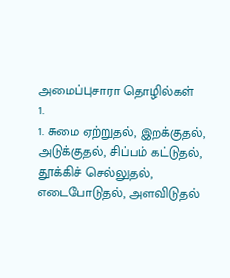அமைப்புசாரா தொழில்கள்
1.
1. சுமை ஏற்றுதல், இறக்குதல், அடுக்குதல், சிப்பம் கட்டுதல், தூக்கிச் செல்லுதல், எடைபோடுதல், அளவிடுதல்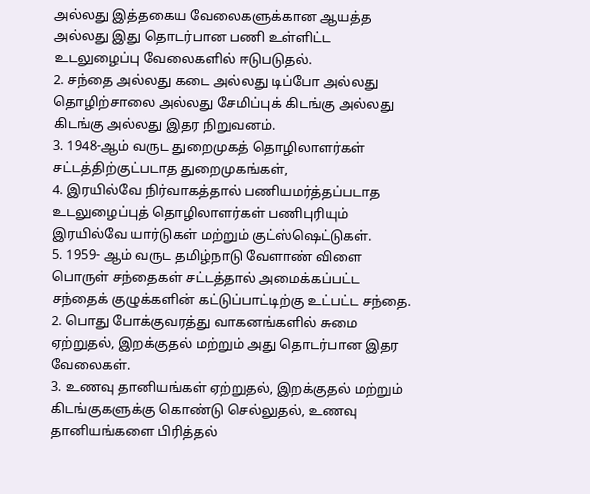அல்லது இத்தகைய வேலைகளுக்கான ஆயத்த அல்லது இது தொடர்பான பணி உள்ளிட்ட உடலுழைப்பு வேலைகளில் ஈடுபடுதல்.
2. சந்தை அல்லது கடை அல்லது டிப்போ அல்லது தொழிற்சாலை அல்லது சேமிப்புக் கிடங்கு அல்லது கிடங்கு அல்லது இதர நிறுவனம்.
3. 1948-ஆம் வருட துறைமுகத் தொழிலாளர்கள் சட்டத்திற்குட்படாத துறைமுகங்கள்,
4. இரயில்வே நிர்வாகத்தால் பணியமர்த்தப்படாத உடலுழைப்புத் தொழிலாளர்கள் பணிபுரியும் இரயில்வே யார்டுகள் மற்றும் குட்ஸ்ஷெட்டுகள்.
5. 1959- ஆம் வருட தமிழ்நாடு வேளாண் விளை பொருள் சந்தைகள் சட்டத்தால் அமைக்கப்பட்ட சந்தைக் குழுக்களின் கட்டுப்பாட்டிற்கு உட்பட்ட சந்தை.
2. பொது போக்குவரத்து வாகனங்களில் சுமை ஏற்றுதல், இறக்குதல் மற்றும் அது தொடர்பான இதர வேலைகள்.
3. உணவு தானியங்கள் ஏற்றுதல், இறக்குதல் மற்றும் கிடங்குகளுக்கு கொண்டு செல்லுதல், உணவு தானியங்களை பிரித்தல்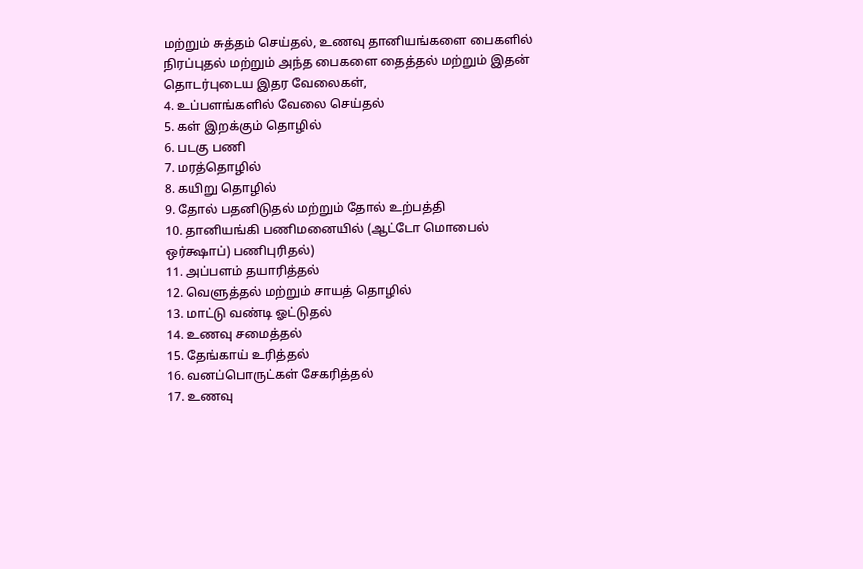மற்றும் சுத்தம் செய்தல், உணவு தானியங்களை பைகளில் நிரப்புதல் மற்றும் அந்த பைகளை தைத்தல் மற்றும் இதன் தொடர்புடைய இதர வேலைகள்,
4. உப்பளங்களில் வேலை செய்தல்
5. கள் இறக்கும் தொழில்
6. படகு பணி
7. மரத்தொழில்
8. கயிறு தொழில்
9. தோல் பதனிடுதல் மற்றும் தோல் உற்பத்தி
10. தானியங்கி பணிமனையில் (ஆட்டோ மொபைல் ஒர்க்ஷாப்) பணிபுரிதல்)
11. அப்பளம் தயாரித்தல்
12. வெளுத்தல் மற்றும் சாயத் தொழில்
13. மாட்டு வண்டி ஓட்டுதல்
14. உணவு சமைத்தல்
15. தேங்காய் உரித்தல்
16. வனப்பொருட்கள் சேகரித்தல்
17. உணவு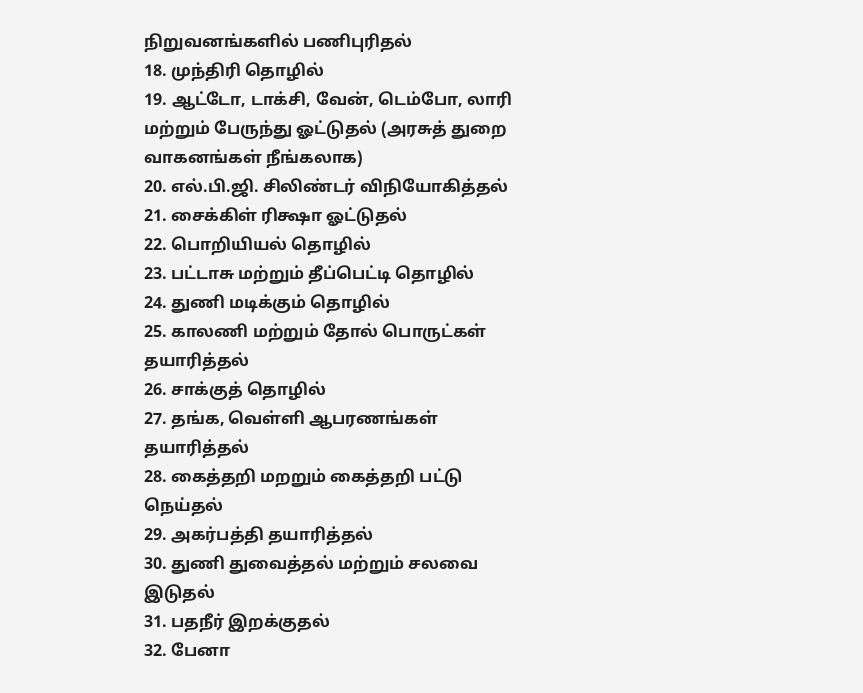நிறுவனங்களில் பணிபுரிதல்
18. முந்திரி தொழில்
19. ஆட்டோ, டாக்சி, வேன், டெம்போ, லாரி மற்றும் பேருந்து ஓட்டுதல் (அரசுத் துறை வாகனங்கள் நீங்கலாக)
20. எல்.பி.ஜி. சிலிண்டர் விநியோகித்தல்
21. சைக்கிள் ரிக்ஷா ஓட்டுதல்
22. பொறியியல் தொழில்
23. பட்டாசு மற்றும் தீப்பெட்டி தொழில்
24. துணி மடிக்கும் தொழில்
25. காலணி மற்றும் தோல் பொருட்கள் தயாரித்தல்
26. சாக்குத் தொழில்
27. தங்க, வெள்ளி ஆபரணங்கள் தயாரித்தல்
28. கைத்தறி மறறும் கைத்தறி பட்டு நெய்தல்
29. அகர்பத்தி தயாரித்தல்
30. துணி துவைத்தல் மற்றும் சலவை இடுதல்
31. பதநீர் இறக்குதல்
32. பேனா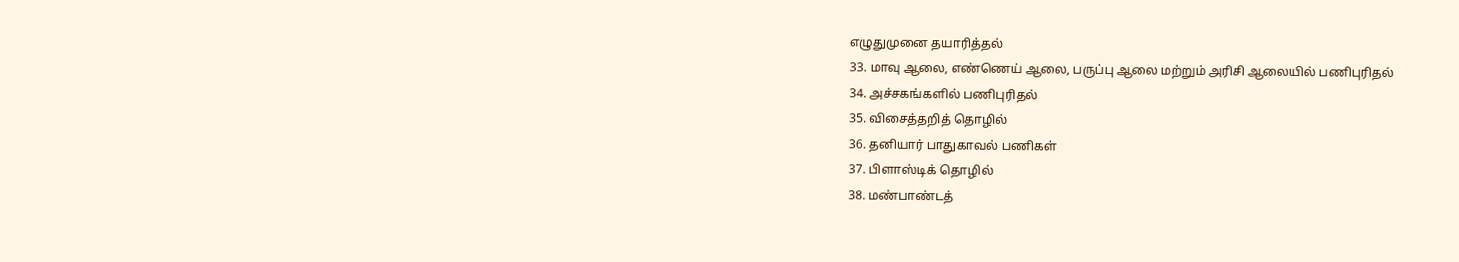எழுதுமுனை தயாரித்தல்
33. மாவு ஆலை, எண்ணெய் ஆலை, பருப்பு ஆலை மற்றும் அரிசி ஆலையில் பணிபுரிதல்
34. அச்சகங்களில் பணிபுரிதல்
35. விசைத்தறித் தொழில்
36. தனியார் பாதுகாவல் பணிகள்
37. பிளாஸ்டிக் தொழில்
38. மண்பாண்டத்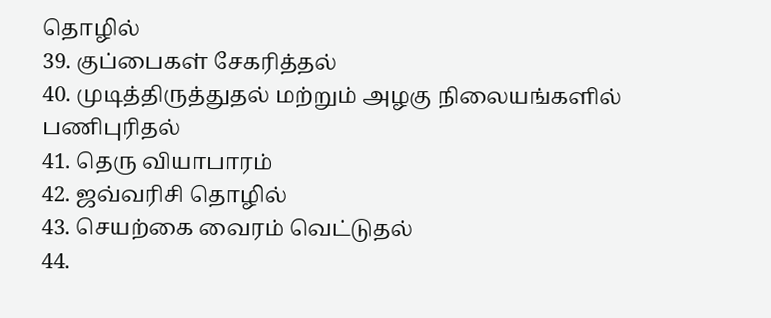தொழில்
39. குப்பைகள் சேகரித்தல்
40. முடித்திருத்துதல் மற்றும் அழகு நிலையங்களில் பணிபுரிதல்
41. தெரு வியாபாரம்
42. ஜவ்வரிசி தொழில்
43. செயற்கை வைரம் வெட்டுதல்
44.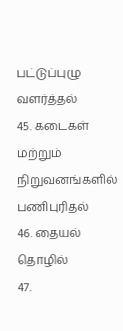பட்டுப்புழு வளர்த்தல்
45. கடைகள் மற்றும் நிறுவனங்களில் பணிபுரிதல்
46. தையல் தொழில்
47.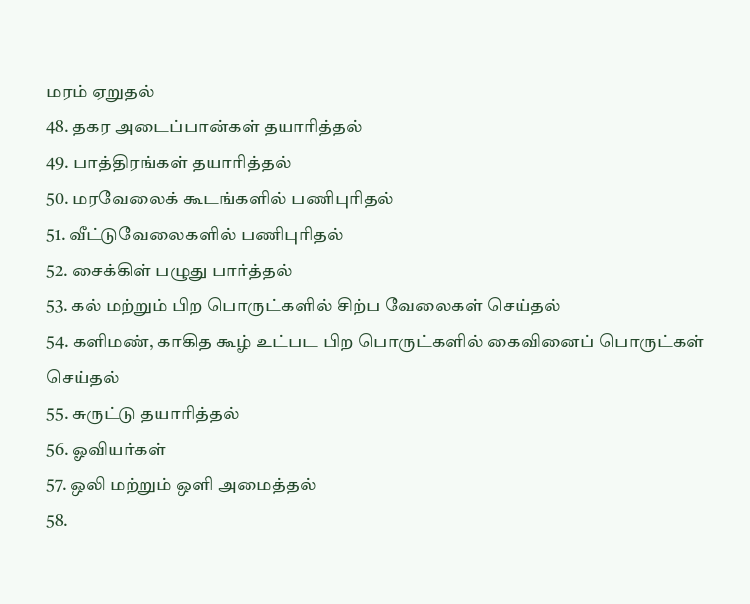மரம் ஏறுதல்
48. தகர அடைப்பான்கள் தயாரித்தல்
49. பாத்திரங்கள் தயாரித்தல்
50. மரவேலைக் கூடங்களில் பணிபுரிதல்
51. வீட்டுவேலைகளில் பணிபுரிதல்
52. சைக்கிள் பழுது பார்த்தல்
53. கல் மற்றும் பிற பொருட்களில் சிற்ப வேலைகள் செய்தல்
54. களிமண், காகித கூழ் உட்பட பிற பொருட்களில் கைவினைப் பொருட்கள் செய்தல்
55. சுருட்டு தயாரித்தல்
56. ஓவியர்கள்
57. ஒலி மற்றும் ஒளி அமைத்தல்
58.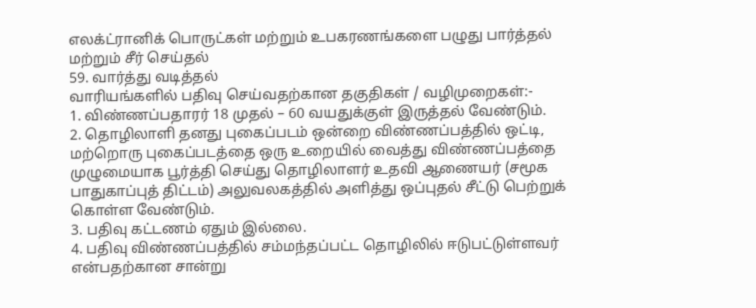எலக்ட்ரானிக் பொருட்கள் மற்றும் உபகரணங்களை பழுது பார்த்தல் மற்றும் சீர் செய்தல்
59. வார்த்து வடித்தல்
வாரியங்களில் பதிவு செய்வதற்கான தகுதிகள் / வழிமுறைகள்:-
1. விண்ணப்பதாரர் 18 முதல் – 60 வயதுக்குள் இருத்தல் வேண்டும்.
2. தொழிலாளி தனது புகைப்படம் ஒன்றை விண்ணப்பத்தில் ஒட்டி, மற்றொரு புகைப்படத்தை ஒரு உறையில் வைத்து விண்ணப்பத்தை முழுமையாக பூர்த்தி செய்து தொழிலாளர் உதவி ஆணையர் (சமூக பாதுகாப்புத் திட்டம்) அலுவலகத்தில் அளித்து ஒப்புதல் சீட்டு பெற்றுக் கொள்ள வேண்டும்.
3. பதிவு கட்டணம் ஏதும் இல்லை.
4. பதிவு விண்ணப்பத்தில் சம்மந்தப்பட்ட தொழிலில் ஈடுபட்டுள்ளவர் என்பதற்கான சான்று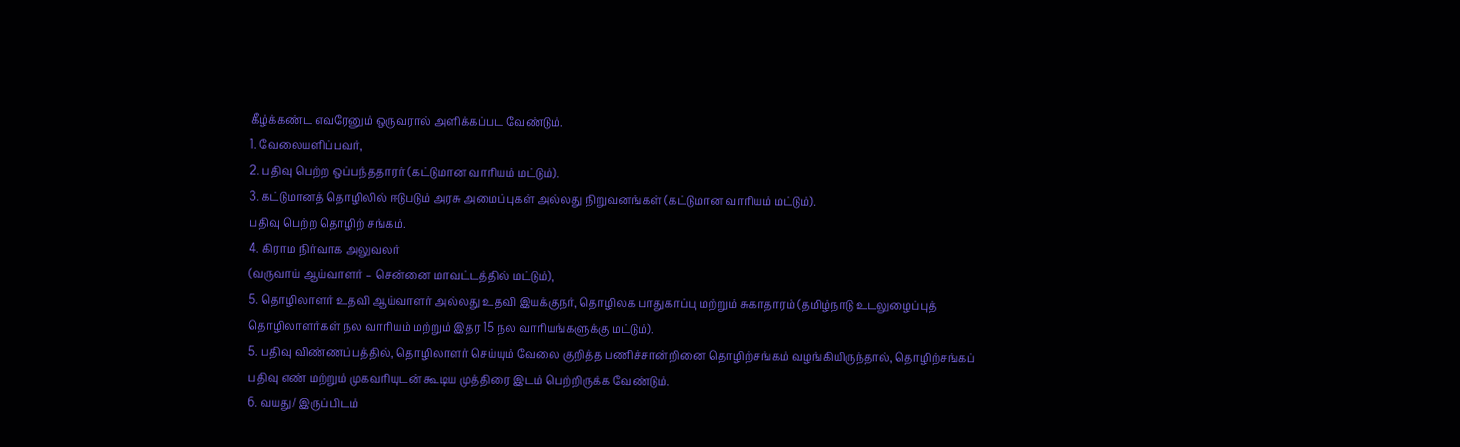கீழ்க்கண்ட எவரேனும் ஒருவரால் அளிக்கப்பட வேண்டும்.
1. வேலையளிப்பவர்,
2. பதிவு பெற்ற ஒப்பந்ததாரர் (கட்டுமான வாரியம் மட்டும்).
3. கட்டுமானத் தொழிலில் ஈடுபடும் அரசு அமைப்புகள் அல்லது நிறுவனங்கள் (கட்டுமான வாரியம் மட்டும்).
பதிவு பெற்ற தொழிற் சங்கம்.
4. கிராம நிர்வாக அலுவலர்
(வருவாய் ஆய்வாளர் – சென்னை மாவட்டத்தில் மட்டும்),
5. தொழிலாளர் உதவி ஆய்வாளர் அல்லது உதவி இயக்குநர், தொழிலக பாதுகாப்பு மற்றும் சுகாதாரம் (தமிழ்நாடு உடலுழைப்புத் தொழிலாளர்கள் நல வாரியம் மற்றும் இதர 15 நல வாரியங்களுக்கு மட்டும்).
5. பதிவு விண்ணப்பத்தில், தொழிலாளர் செய்யும் வேலை குறித்த பணிச்சான்றினை தொழிற்சங்கம் வழங்கியிருந்தால், தொழிற்சங்கப் பதிவு எண் மற்றும் முகவரியுடன் கூடிய முத்திரை இடம் பெற்றிருக்க வேண்டும்.
6. வயது/ இருப்பிடம்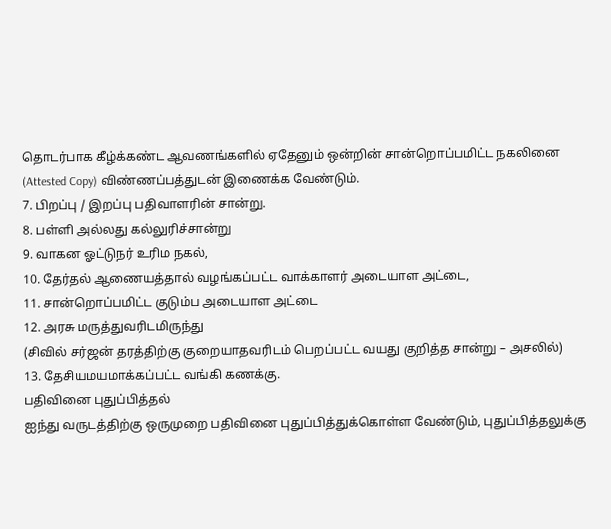தொடர்பாக கீழ்க்கண்ட ஆவணங்களில் ஏதேனும் ஒன்றின் சான்றொப்பமிட்ட நகலினை (Attested Copy) விண்ணப்பத்துடன் இணைக்க வேண்டும்.
7. பிறப்பு / இறப்பு பதிவாளரின் சான்று.
8. பள்ளி அல்லது கல்லுரிச்சான்று
9. வாகன ஓட்டுநர் உரிம நகல்,
10. தேர்தல் ஆணையத்தால் வழங்கப்பட்ட வாக்காளர் அடையாள அட்டை,
11. சான்றொப்பமிட்ட குடும்ப அடையாள அட்டை
12. அரசு மருத்துவரிடமிருந்து
(சிவில் சர்ஜன் தரத்திற்கு குறையாதவரிடம் பெறப்பட்ட வயது குறித்த சான்று – அசலில்)
13. தேசியமயமாக்கப்பட்ட வங்கி கணக்கு.
பதிவினை புதுப்பித்தல்
ஐந்து வருடத்திற்கு ஒருமுறை பதிவினை புதுப்பித்துக்கொள்ள வேண்டும், புதுப்பித்தலுக்கு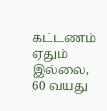கட்டணம் ஏதும் இல்லை, 60 வயது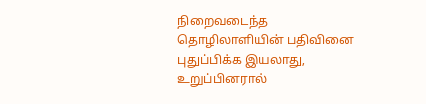நிறைவடைந்த தொழிலாளியின் பதிவினை புதுப்பிக்க இயலாது, உறுப்பினரால்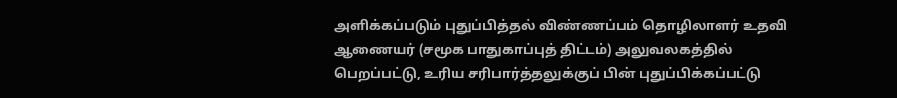அளிக்கப்படும் புதுப்பித்தல் விண்ணப்பம் தொழிலாளர் உதவி ஆணையர் (சமூக பாதுகாப்புத் திட்டம்) அலுவலகத்தில் பெறப்பட்டு, உரிய சரிபார்த்தலுக்குப் பின் புதுப்பிக்கப்பட்டு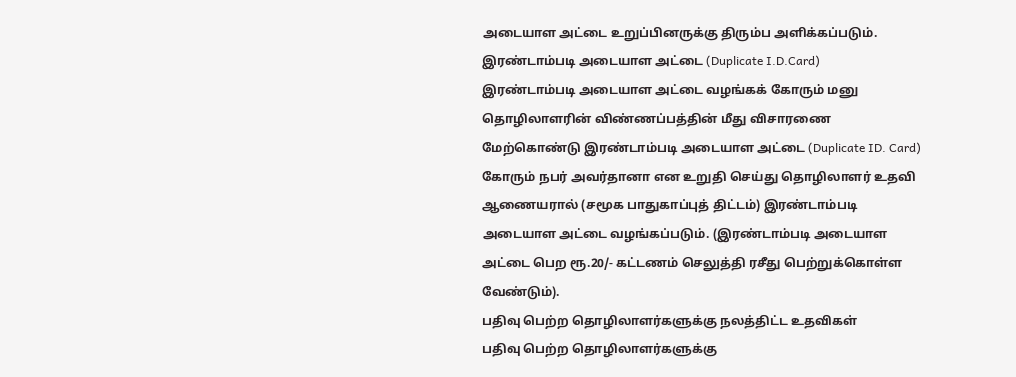அடையாள அட்டை உறுப்பினருக்கு திரும்ப அளிக்கப்படும்.
இரண்டாம்படி அடையாள அட்டை (Duplicate I.D.Card)
இரண்டாம்படி அடையாள அட்டை வழங்கக் கோரும் மனு தொழிலாளரின் விண்ணப்பத்தின் மீது விசாரணை மேற்கொண்டு இரண்டாம்படி அடையாள அட்டை (Duplicate ID. Card) கோரும் நபர் அவர்தானா என உறுதி செய்து தொழிலாளர் உதவி ஆணையரால் (சமூக பாதுகாப்புத் திட்டம்) இரண்டாம்படி அடையாள அட்டை வழங்கப்படும். (இரண்டாம்படி அடையாள அட்டை பெற ரூ.20/- கட்டணம் செலுத்தி ரசீது பெற்றுக்கொள்ள வேண்டும்).
பதிவு பெற்ற தொழிலாளர்களுக்கு நலத்திட்ட உதவிகள்
பதிவு பெற்ற தொழிலாளர்களுக்கு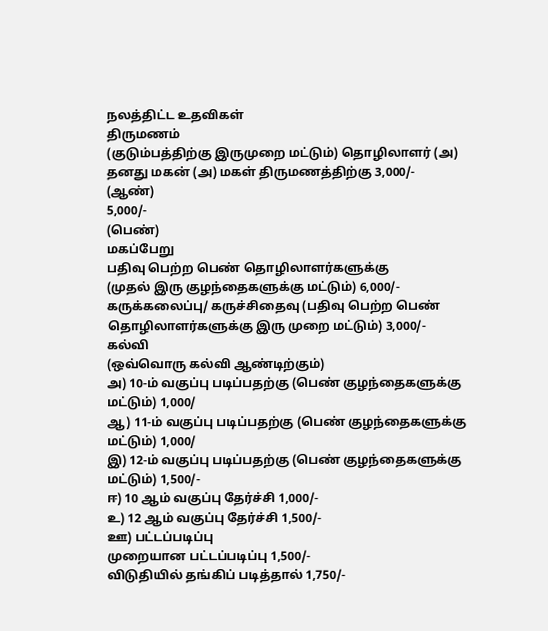நலத்திட்ட உதவிகள்
திருமணம்
(குடும்பத்திற்கு இருமுறை மட்டும்) தொழிலாளர் (அ) தனது மகன் (அ) மகள் திருமணத்திற்கு 3,000/-
(ஆண்)
5,000/-
(பெண்)
மகப்பேறு
பதிவு பெற்ற பெண் தொழிலாளர்களுக்கு
(முதல் இரு குழந்தைகளுக்கு மட்டும்) 6,000/-
கருக்கலைப்பு/ கருச்சிதைவு (பதிவு பெற்ற பெண் தொழிலாளர்களுக்கு இரு முறை மட்டும்) 3,000/-
கல்வி
(ஒவ்வொரு கல்வி ஆண்டிற்கும்)
அ) 10-ம் வகுப்பு படிப்பதற்கு (பெண் குழந்தைகளுக்கு மட்டும்) 1,000/
ஆ) 11-ம் வகுப்பு படிப்பதற்கு (பெண் குழந்தைகளுக்கு மட்டும்) 1,000/
இ) 12-ம் வகுப்பு படிப்பதற்கு (பெண் குழந்தைகளுக்கு மட்டும்) 1,500/-
ஈ) 10 ஆம் வகுப்பு தேர்ச்சி 1,000/-
உ) 12 ஆம் வகுப்பு தேர்ச்சி 1,500/-
ஊ) பட்டப்படிப்பு
முறையான பட்டப்படிப்பு 1,500/-
விடுதியில் தங்கிப் படித்தால் 1,750/-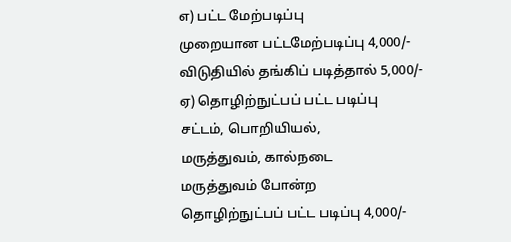எ) பட்ட மேற்படிப்பு
முறையான பட்டமேற்படிப்பு 4,000/-
விடுதியில் தங்கிப் படித்தால் 5,000/-
ஏ) தொழிற்நுட்பப் பட்ட படிப்பு
சட்டம், பொறியியல்,
மருத்துவம், கால்நடை
மருத்துவம் போன்ற
தொழிற்நுட்பப் பட்ட படிப்பு 4,000/-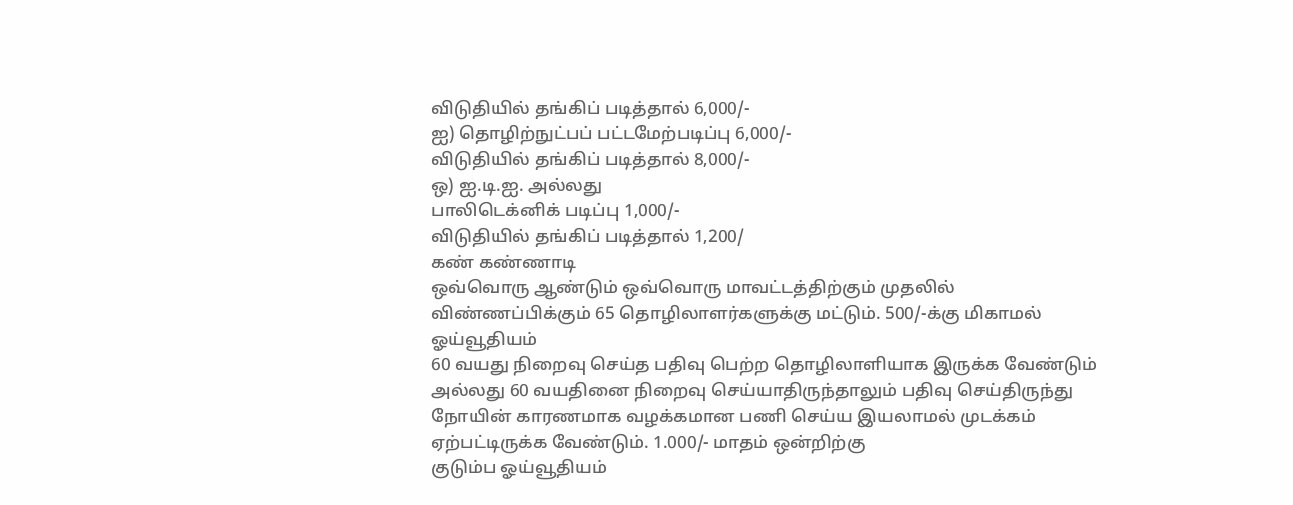விடுதியில் தங்கிப் படித்தால் 6,000/-
ஐ) தொழிற்நுட்பப் பட்டமேற்படிப்பு 6,000/-
விடுதியில் தங்கிப் படித்தால் 8,000/-
ஒ) ஐ.டி.ஐ. அல்லது
பாலிடெக்னிக் படிப்பு 1,000/-
விடுதியில் தங்கிப் படித்தால் 1,200/
கண் கண்ணாடி
ஒவ்வொரு ஆண்டும் ஒவ்வொரு மாவட்டத்திற்கும் முதலில் விண்ணப்பிக்கும் 65 தொழிலாளர்களுக்கு மட்டும். 500/-க்கு மிகாமல்
ஓய்வூதியம்
60 வயது நிறைவு செய்த பதிவு பெற்ற தொழிலாளியாக இருக்க வேண்டும் அல்லது 60 வயதினை நிறைவு செய்யாதிருந்தாலும் பதிவு செய்திருந்து நோயின் காரணமாக வழக்கமான பணி செய்ய இயலாமல் முடக்கம் ஏற்பட்டிருக்க வேண்டும். 1.000/- மாதம் ஒன்றிற்கு
குடும்ப ஓய்வூதியம்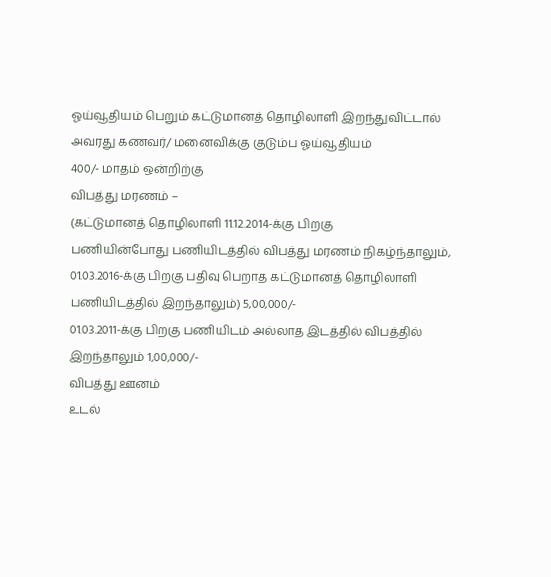ஓய்வூதியம் பெறும் கட்டுமானத் தொழிலாளி இறந்துவிட்டால் அவரது கணவர்/ மனைவிக்கு குடும்ப ஓய்வூதியம்
400/- மாதம் ஒன்றிற்கு
விபத்து மரணம் –
(கட்டுமானத் தொழிலாளி 11.12.2014-க்கு பிறகு
பணியின்போது பணியிடத்தில் விபத்து மரணம் நிகழ்ந்தாலும், 01.03.2016-க்கு பிறகு பதிவு பெறாத கட்டுமானத் தொழிலாளி பணியிடத்தில் இறந்தாலும்) 5,00,000/-
01.03.2011-க்கு பிறகு பணியிடம் அல்லாத இடத்தில் விபத்தில் இறந்தாலும் 1,00,000/-
விபத்து ஊனம்
உடல்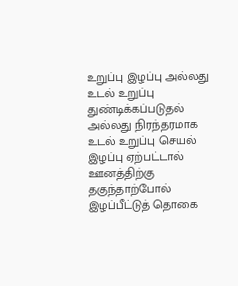உறுப்பு இழப்பு அல்லது உடல் உறுப்பு துண்டிக்கப்படுதல் அல்லது நிரந்தரமாக உடல் உறுப்பு செயல் இழப்பு ஏற்பட்டால் ஊனத்திற்கு தகுந்தாற்போல் இழப்பீட்டுத் தொகை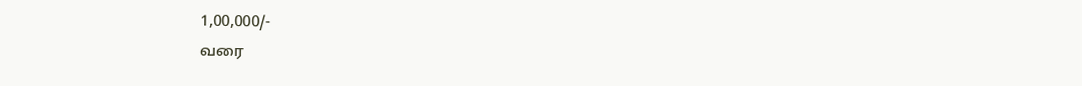1,00,000/-
வரை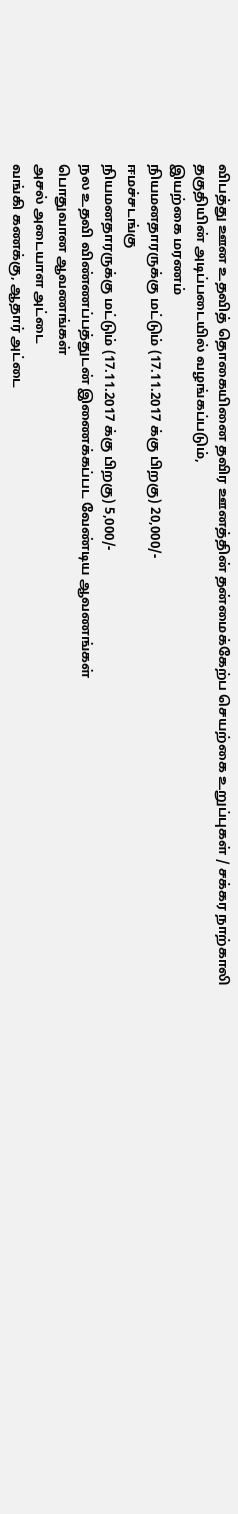விபத்து ஊன உதவித் தொகையினை தவிர ஊனத்தின் தன்மைக்கேற்ப செயற்கை உறுப்புகள் / சக்கர நாற்காலி தகுதியின் அடிப்படையில் வழங்கப்படும்,
இயற்கை மரணம்
நியமனதாரருக்கு மட்டும் (17.11.2017 க்கு பிறகு) 20,000/-
ஈமச்சடங்கு
நியமனதாரருக்கு மட்டும் (17.11.2017 க்கு பிறகு) 5,000/-
நல உதவி விண்ணப்பத்துடன் இணைக்கப்பட வேண்டிய ஆவணங்கள்
பொதுவான ஆவணங்கள்
அசல் அடையாள அட்டை
வங்கி கணக்கு, ஆதார் அட்டை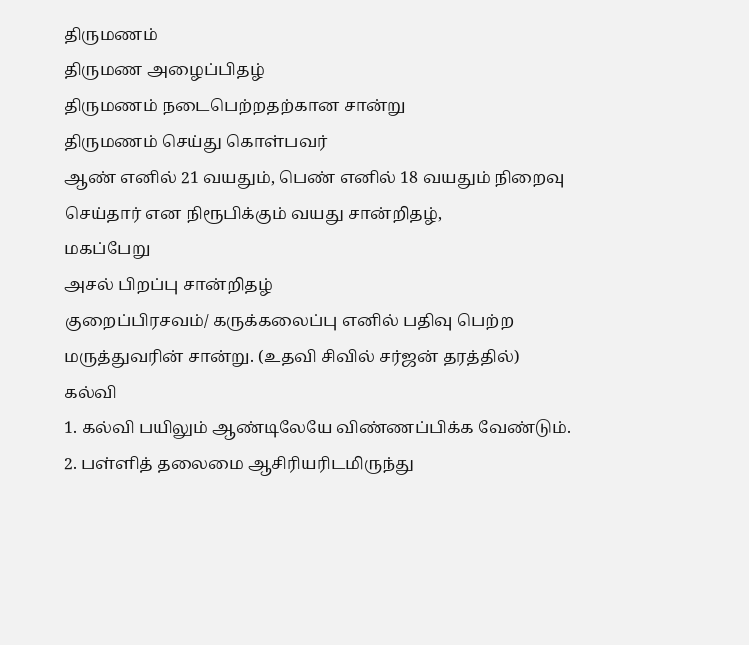திருமணம்
திருமண அழைப்பிதழ்
திருமணம் நடைபெற்றதற்கான சான்று
திருமணம் செய்து கொள்பவர்
ஆண் எனில் 21 வயதும், பெண் எனில் 18 வயதும் நிறைவு செய்தார் என நிரூபிக்கும் வயது சான்றிதழ்,
மகப்பேறு
அசல் பிறப்பு சான்றிதழ்
குறைப்பிரசவம்/ கருக்கலைப்பு எனில் பதிவு பெற்ற மருத்துவரின் சான்று. (உதவி சிவில் சர்ஜன் தரத்தில்)
கல்வி
1. கல்வி பயிலும் ஆண்டிலேயே விண்ணப்பிக்க வேண்டும்.
2. பள்ளித் தலைமை ஆசிரியரிடமிருந்து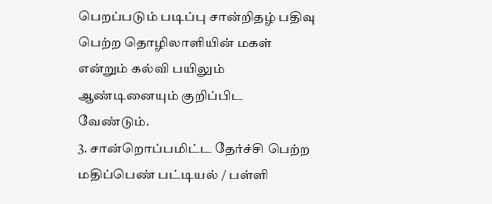பெறப்படும் படிப்பு சான்றிதழ் பதிவு பெற்ற தொழிலாளியின் மகள் என்றும் கல்வி பயிலும் ஆண்டினையும் குறிப்பிட வேண்டும்.
3. சான்றொப்பமிட்ட தேர்ச்சி பெற்ற மதிப்பெண் பட்டியல் / பள்ளி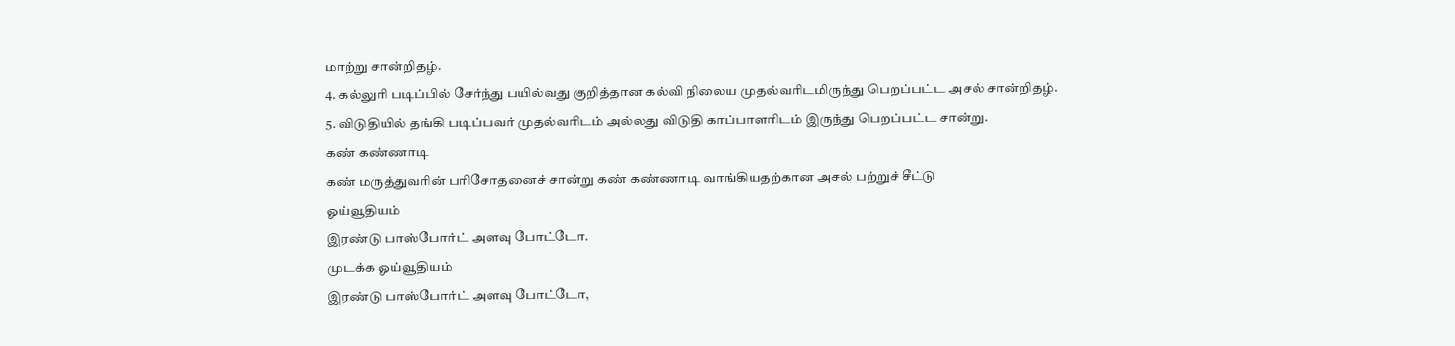மாற்று சான்றிதழ்.
4. கல்லுரி படிப்பில் சேர்ந்து பயில்வது குறித்தான கல்வி நிலைய முதல்வரிடமிருந்து பெறப்பட்ட அசல் சான்றிதழ்.
5. விடுதியில் தங்கி படிப்பவர் முதல்வரிடம் அல்லது விடுதி காப்பாளரிடம் இருந்து பெறப்பட்ட சான்று.
கண் கண்ணாடி
கண் மருத்துவரின் பரிசோதனைச் சான்று கண் கண்ணாடி வாங்கியதற்கான அசல் பற்றுச் சீட்டு
ஓய்வூதியம்
இரண்டு பாஸ்போர்ட் அளவு போட்டோ.
முடக்க ஓய்வூதியம்
இரண்டு பாஸ்போர்ட் அளவு போட்டோ,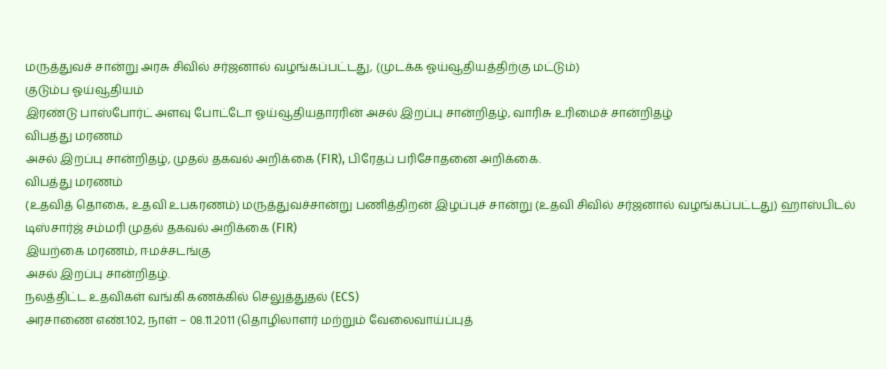மருத்துவச் சான்று அரசு சிவில் சர்ஜனால் வழங்கப்பட்டது, (முடக்க ஓய்வூதியத்திற்கு மட்டும்)
குடும்ப ஓய்வூதியம்
இரண்டு பாஸ்போர்ட் அளவு போட்டோ ஓய்வூதியதாரரின் அசல் இறப்பு சான்றிதழ், வாரிசு உரிமைச் சான்றிதழ்
விபத்து மரணம்
அசல் இறப்பு சான்றிதழ், முதல் தகவல் அறிக்கை (FIR), பிரேதப் பரிசோதனை அறிக்கை.
விபத்து மரணம்
(உதவித் தொகை, உதவி உபகரணம்) மருத்துவச்சான்று பணித்திறன் இழப்புச் சான்று (உதவி சிவில் சர்ஜனால் வழங்கப்பட்டது) ஹாஸ்பிடல் டிஸ்சார்ஜ் சம்மரி முதல் தகவல் அறிக்கை (FIR)
இயற்கை மரணம், ஈமச்சடங்கு
அசல் இறப்பு சான்றிதழ்.
நலத்திட்ட உதவிகள் வங்கி கணக்கில் செலுத்துதல் (ECS)
அரசாணை எண்.102, நாள் – 08.11.2011 (தொழிலாளர் மற்றும் வேலைவாய்ப்புத்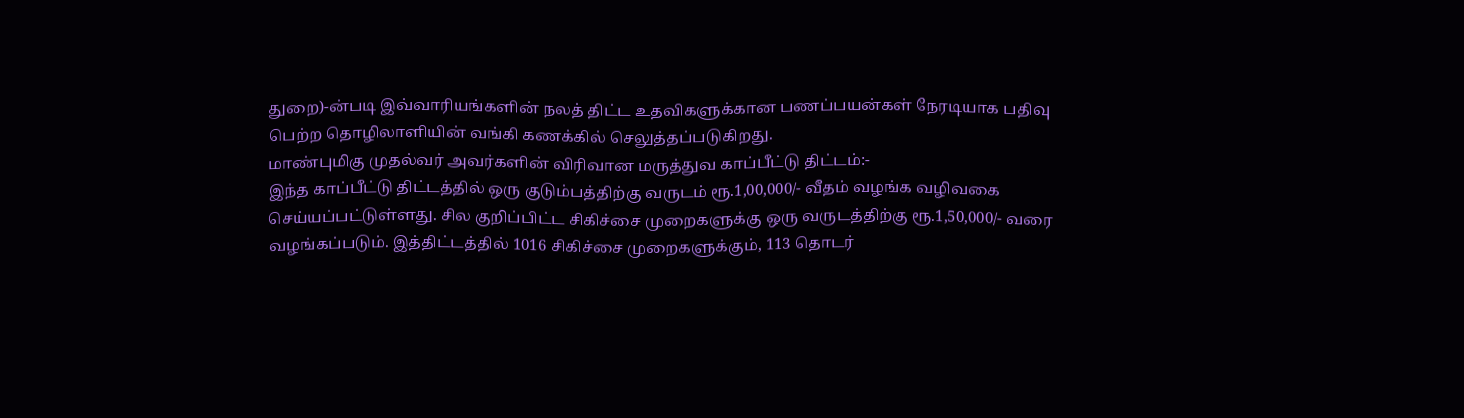துறை)-ன்படி இவ்வாரியங்களின் நலத் திட்ட உதவிகளுக்கான பணப்பயன்கள் நேரடியாக பதிவு பெற்ற தொழிலாளியின் வங்கி கணக்கில் செலுத்தப்படுகிறது.
மாண்புமிகு முதல்வர் அவர்களின் விரிவான மருத்துவ காப்பீட்டு திட்டம்:-
இந்த காப்பீட்டு திட்டத்தில் ஒரு குடும்பத்திற்கு வருடம் ரூ.1,00,000/- வீதம் வழங்க வழிவகை செய்யப்பட்டுள்ளது. சில குறிப்பிட்ட சிகிச்சை முறைகளுக்கு ஒரு வருடத்திற்கு ரூ.1,50,000/- வரை வழங்கப்படும். இத்திட்டத்தில் 1016 சிகிச்சை முறைகளுக்கும், 113 தொடர்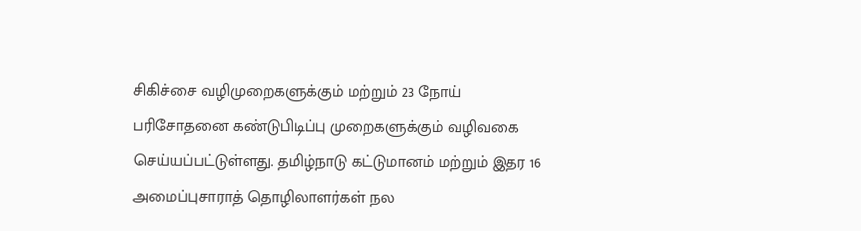சிகிச்சை வழிமுறைகளுக்கும் மற்றும் 23 நோய் பரிசோதனை கண்டுபிடிப்பு முறைகளுக்கும் வழிவகை செய்யப்பட்டுள்ளது. தமிழ்நாடு கட்டுமானம் மற்றும் இதர 16 அமைப்புசாராத் தொழிலாளர்கள் நல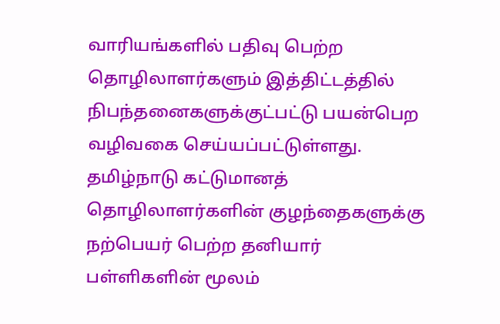வாரியங்களில் பதிவு பெற்ற தொழிலாளர்களும் இத்திட்டத்தில் நிபந்தனைகளுக்குட்பட்டு பயன்பெற வழிவகை செய்யப்பட்டுள்ளது.
தமிழ்நாடு கட்டுமானத் தொழிலாளர்களின் குழந்தைகளுக்கு நற்பெயர் பெற்ற தனியார் பள்ளிகளின் மூலம்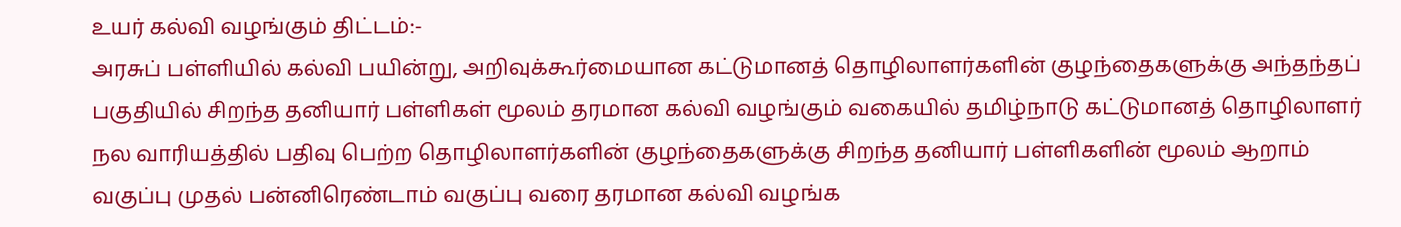உயர் கல்வி வழங்கும் திட்டம்:-
அரசுப் பள்ளியில் கல்வி பயின்று, அறிவுக்கூர்மையான கட்டுமானத் தொழிலாளர்களின் குழந்தைகளுக்கு அந்தந்தப் பகுதியில் சிறந்த தனியார் பள்ளிகள் மூலம் தரமான கல்வி வழங்கும் வகையில் தமிழ்நாடு கட்டுமானத் தொழிலாளர் நல வாரியத்தில் பதிவு பெற்ற தொழிலாளர்களின் குழந்தைகளுக்கு சிறந்த தனியார் பள்ளிகளின் மூலம் ஆறாம் வகுப்பு முதல் பன்னிரெண்டாம் வகுப்பு வரை தரமான கல்வி வழங்க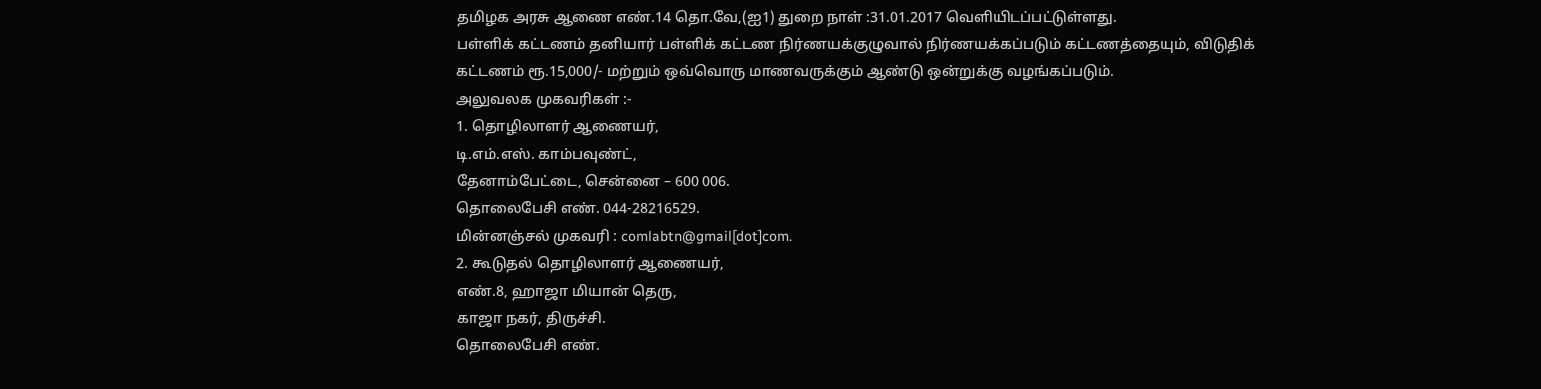தமிழக அரசு ஆணை எண்.14 தொ.வே,(ஐ1) துறை நாள் :31.01.2017 வெளியிடப்பட்டுள்ளது.
பள்ளிக் கட்டணம் தனியார் பள்ளிக் கட்டண நிர்ணயக்குழுவால் நிர்ணயக்கப்படும் கட்டணத்தையும், விடுதிக் கட்டணம் ரூ.15,000/- மற்றும் ஒவ்வொரு மாணவருக்கும் ஆண்டு ஒன்றுக்கு வழங்கப்படும்.
அலுவலக முகவரிகள் :-
1. தொழிலாளர் ஆணையர்,
டி.எம்.எஸ். காம்பவுண்ட்,
தேனாம்பேட்டை, சென்னை – 600 006.
தொலைபேசி எண். 044-28216529.
மின்னஞ்சல் முகவரி : comlabtn@gmail[dot]com.
2. கூடுதல் தொழிலாளர் ஆணையர்,
எண்.8, ஹாஜா மியான் தெரு,
காஜா நகர், திருச்சி.
தொலைபேசி எண்.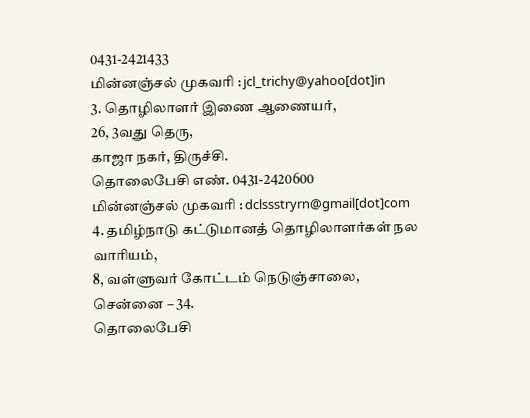0431-2421433
மின்னஞ்சல் முகவரி : jcl_trichy@yahoo[dot]in
3. தொழிலாளர் இணை ஆணையர்,
26, 3வது தெரு,
காஜா நகர், திருச்சி.
தொலைபேசி எண். 0431-2420600
மின்னஞ்சல் முகவரி : dclssstryrn@gmail[dot]com
4. தமிழ்நாடு கட்டுமானத் தொழிலாளர்கள் நல வாரியம்,
8, வள்ளுவர் கோட்டம் நெடுஞ்சாலை,
சென்னை – 34.
தொலைபேசி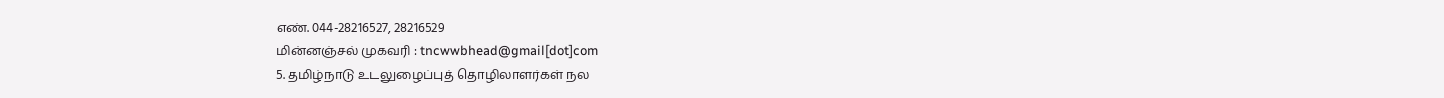எண். 044-28216527, 28216529
மின்னஞ்சல் முகவரி : tncwwbhead@gmail[dot]com
5. தமிழ்நாடு உடலுழைப்புத் தொழிலாளர்கள் நல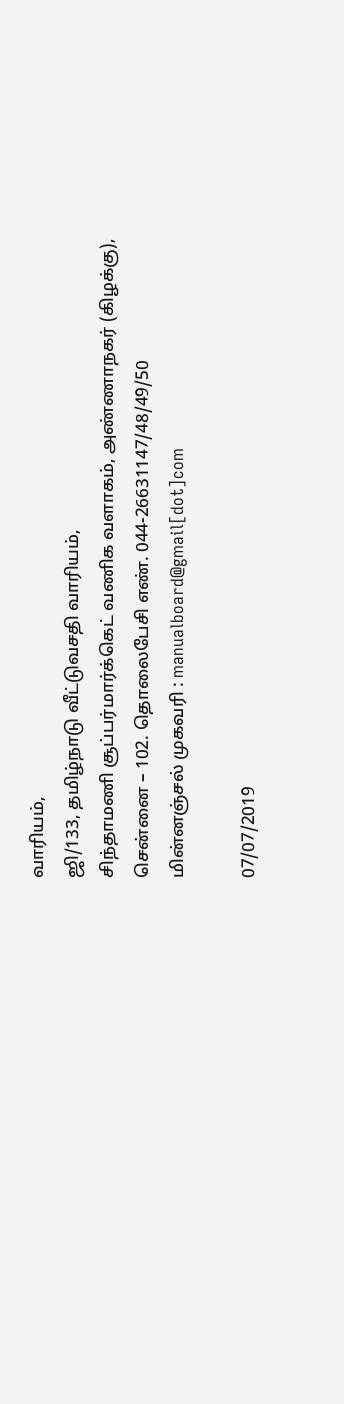வாரியம்,
ஜி/133, தமிழ்நாடு வீட்டுவசதி வாரியம்,
சிந்தாமணி சூப்பர்மார்க்கெட் வணிக வளாகம், அண்ணாநகர் (கிழக்கு), சென்னை – 102. தொலைபேசி எண். 044-26631147/48/49/50
மின்னஞ்சல் முகவரி : manualboard@gmail[dot]com

07/07/2019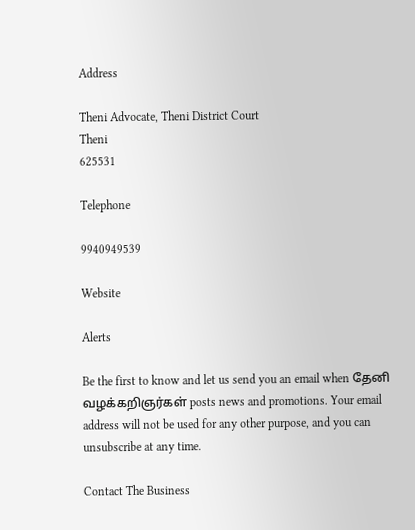Address

Theni Advocate, Theni District Court
Theni
625531

Telephone

9940949539

Website

Alerts

Be the first to know and let us send you an email when தேனி வழக்கறிஞர்கள் posts news and promotions. Your email address will not be used for any other purpose, and you can unsubscribe at any time.

Contact The Business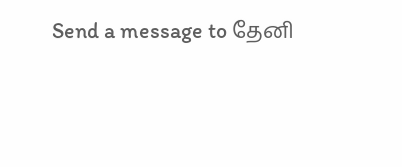Send a message to தேனி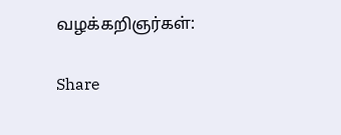வழக்கறிஞர்கள்:

Share